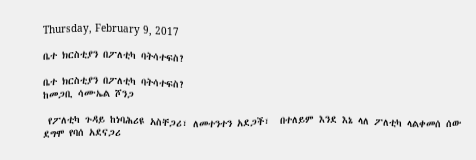Thursday, February 9, 2017

ቤተ ክርስቲያን በፖለቲካ ባትሳተፍስ?

ቤተ ክርስቲያን በፖለቲካ ባትሳተፍስ?
ከመጋቢ ሳሙኤል ሾንጋ

 የፖለቲካ ጉዳይ ከነባሕሪዩ አስቸጋሪ፣ ለመተንተን አደጋች፣  በተለይም እንደ እኔ ላለ ፖለቲካ ላልቀመሰ ሰው ደግሞ የባሰ አደናጋሪ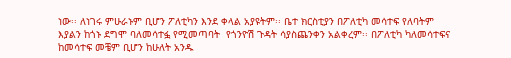ነው፡፡ ለነገሩ ምሁራኑም ቢሆን ፖለቲካን እንደ ቀላል አያዩትም፡፡ ቤተ ክርስቲያን በፖለቲካ መሳተፍ የለባትም እያልን ከጎኑ ደግሞ ባለመሳተፏ የሚመጣባት  የጎንዮሽ ጉዳት ሳያስጨንቀን አልቀረም፡፡ በፖለቲካ ካለመሳተፍና ከመሳተፍ መቼም ቢሆን ከሁለት አንዱ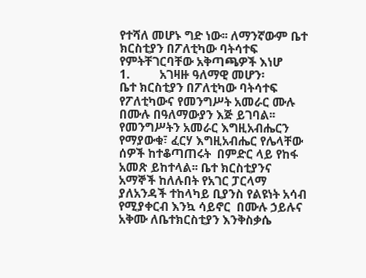የተሻለ መሆኑ ግድ ነው፡፡ ለማንኛውም ቤተ ክርስቲያን በፖለቲካው ባትሳተፍ የምትቸገርባቸው አቅጣጫዎች እነሆ
1.          አገዛዙ ዓለማዊ መሆን፡
ቤተ ክርስቲያን በፖለቲካው ባትሳተፍ የፖለቲካውና የመንግሥት አመራር ሙሉ በሙሉ በዓለማውያን እጅ ይገባል፡፡ የመንግሥትን አመራር እግዚአብሔርን የማያውቁ፣ ፈርሃ እግዚአብሔር የሌላቸው ሰዎች ከተቆጣጠሩት  በምድር ላይ የከፋ አመጽ ይከተላል፡፡ ቤተ ክርስቲያንና አማኞች ከለሉበት የአገር ፓርላማ ያለአንዳች ተከላካይ ቢያንስ የልዩነት አሳብ የሚያቀርብ እንኳ ሳይኖር  በሙሉ ኃይሉና አቅሙ ለቤተክርስቲያን እንቅስቃሴ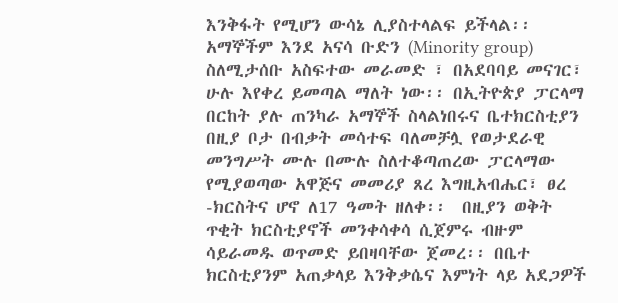እንቅፋት የሚሆን ውሳኔ ሊያስተላልፍ ይችላል፡፡ አማኞችም እንደ አናሳ ቡድን (Minority group) ስለሚታሰቡ አስፍተው መራመድ ፣ በአደባባይ መናገር፣ ሁሉ እየቀረ ይመጣል ማለት ነው፡፡ በኢትዮጵያ ፓርላማ በርከት ያሉ ጠንካራ አማኞች ስላልነበሩና ቤተክርስቲያን በዚያ ቦታ በብቃት መሳተፍ ባለመቻሏ የወታደራዊ መንግሥት ሙሉ በሙሉ ስለተቆጣጠረው ፓርላማው የሚያወጣው አዋጅና መመሪያ ጸረ እግዚአብሔር፣ ፀረ -ክርስትና ሆኖ ለ17 ዓመት ዘለቀ፡፡  በዚያን ወቅት ጥቂት ክርስቲያኖች መንቀሳቀሳ ሲጀምሩ ብዙም ሳይራመዱ ወጥመድ ይበዛባቸው ጀመረ፡፡ በቤተ ክርስቲያንም አጠቃላይ እንቅቃሴና እምነት ላይ አደጋዎች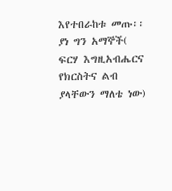እየተበራከቱ መጡ፡፡ ያነ ግን አማኞች( ፍርሃ እግዚአብሔርና የክርስትና ልብ ያላቸውን ማለቴ ነው)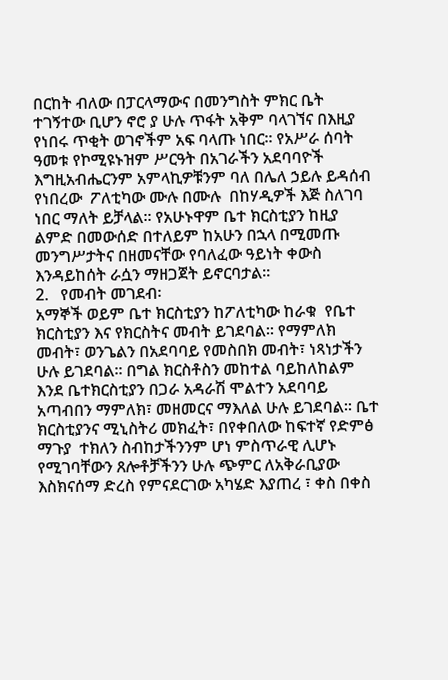በርከት ብለው በፓርላማውና በመንግስት ምክር ቤት ተገኝተው ቢሆን ኖሮ ያ ሁሉ ጥፋት አቅም ባላገኘና በእዚያ የነበሩ ጥቂት ወገኖችም አፍ ባላጡ ነበር፡፡ የአሥራ ሰባት ዓመቱ የኮሚዩኑዝም ሥርዓት በአገራችን አደባባዮች እግዚአብሔርንም አምላኪዎቹንም ባለ በሌለ ኃይሉ ይዳሰብ የነበረው  ፖለቲካው ሙሉ በሙሉ  በከሃዲዎች እጅ ስለገባ ነበር ማለት ይቻላል፡፡ የአሁኑዋም ቤተ ክርስቲያን ከዚያ ልምድ በመውሰድ በተለይም ከአሁን በኋላ በሚመጡ መንግሥታትና በዘመናቸው የባለፈው ዓይነት ቀውስ እንዳይከሰት ራሷን ማዘጋጀት ይኖርባታል፡፡
2.   የመብት መገደብ፡
አማኞች ወይም ቤተ ክርስቲያን ከፖለቲካው ከራቁ  የቤተ ክርስቲያን እና የክርስትና መብት ይገደባል፡፡ የማምለክ መብት፣ ወንጌልን በአደባባይ የመስበክ መብት፣ ነጻነታችን ሁሉ ይገደባል፡፡ በግል ክርስቶስን መከተል ባይከለከልም እንደ ቤተክርስቲያን በጋራ አዳራሽ ሞልተን አደባባይ አጣብበን ማምለክ፣ መዘመርና ማእለል ሁሉ ይገደባል፡፡ ቤተ ክርስቲያንና ሚኒስትሪ መክፈት፣ በየቀበለው ከፍተኛ የድምፅ ማጉያ  ተክለን ስብከታችንንም ሆነ ምስጥራዊ ሊሆኑ የሚገባቸውን ጸሎቶቻችንን ሁሉ ጭምር ለአቅራቢያው እስክናሰማ ድረስ የምናደርገው አካሄድ እያጠረ ፣ ቀስ በቀስ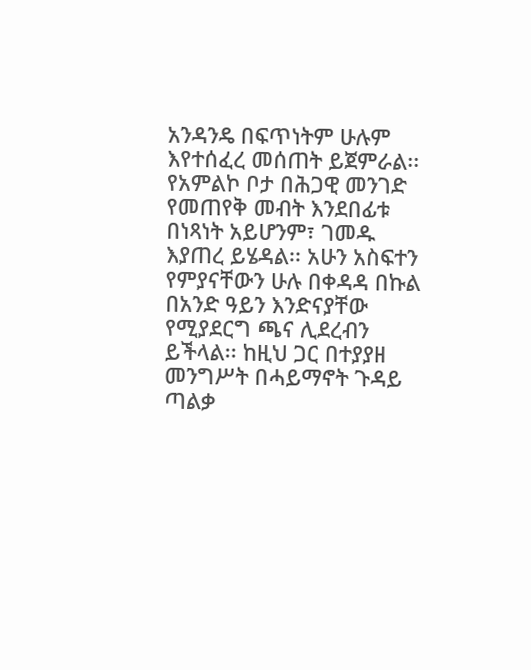አንዳንዴ በፍጥነትም ሁሉም እየተሰፈረ መሰጠት ይጀምራል፡፡ የአምልኮ ቦታ በሕጋዊ መንገድ የመጠየቅ መብት እንደበፊቱ በነጻነት አይሆንም፣ ገመዱ እያጠረ ይሄዳል፡፡ አሁን አስፍተን የምያናቸውን ሁሉ በቀዳዳ በኩል  በአንድ ዓይን እንድናያቸው የሚያደርግ ጫና ሊደረብን ይችላል፡፡ ከዚህ ጋር በተያያዘ መንግሥት በሓይማኖት ጉዳይ ጣልቃ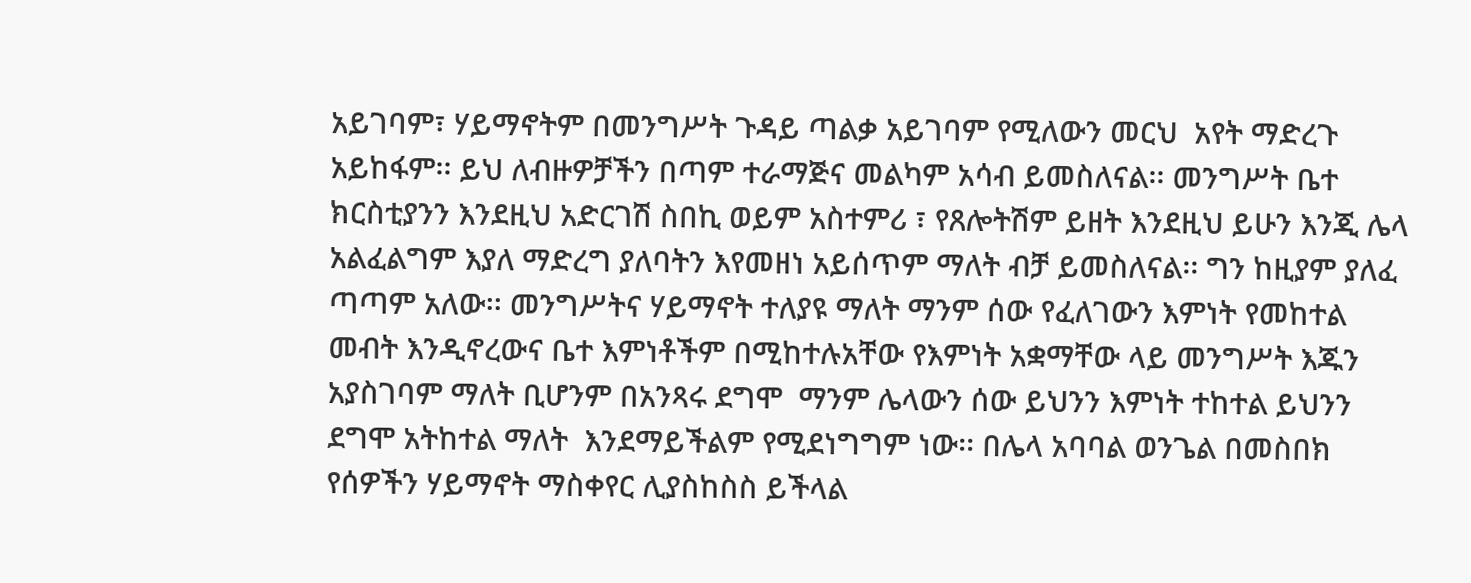አይገባም፣ ሃይማኖትም በመንግሥት ጉዳይ ጣልቃ አይገባም የሚለውን መርህ  አየት ማድረጉ አይከፋም፡፡ ይህ ለብዙዎቻችን በጣም ተራማጅና መልካም አሳብ ይመስለናል፡፡ መንግሥት ቤተ ክርስቲያንን እንደዚህ አድርገሽ ስበኪ ወይም አስተምሪ ፣ የጸሎትሽም ይዘት እንደዚህ ይሁን እንጂ ሌላ አልፈልግም እያለ ማድረግ ያለባትን እየመዘነ አይሰጥም ማለት ብቻ ይመስለናል፡፡ ግን ከዚያም ያለፈ ጣጣም አለው፡፡ መንግሥትና ሃይማኖት ተለያዩ ማለት ማንም ሰው የፈለገውን እምነት የመከተል መብት እንዲኖረውና ቤተ እምነቶችም በሚከተሉአቸው የእምነት አቋማቸው ላይ መንግሥት እጁን አያስገባም ማለት ቢሆንም በአንጻሩ ደግሞ  ማንም ሌላውን ሰው ይህንን እምነት ተከተል ይህንን ደግሞ አትከተል ማለት  እንደማይችልም የሚደነግግም ነው፡፡ በሌላ አባባል ወንጌል በመስበክ የሰዎችን ሃይማኖት ማስቀየር ሊያስከስስ ይችላል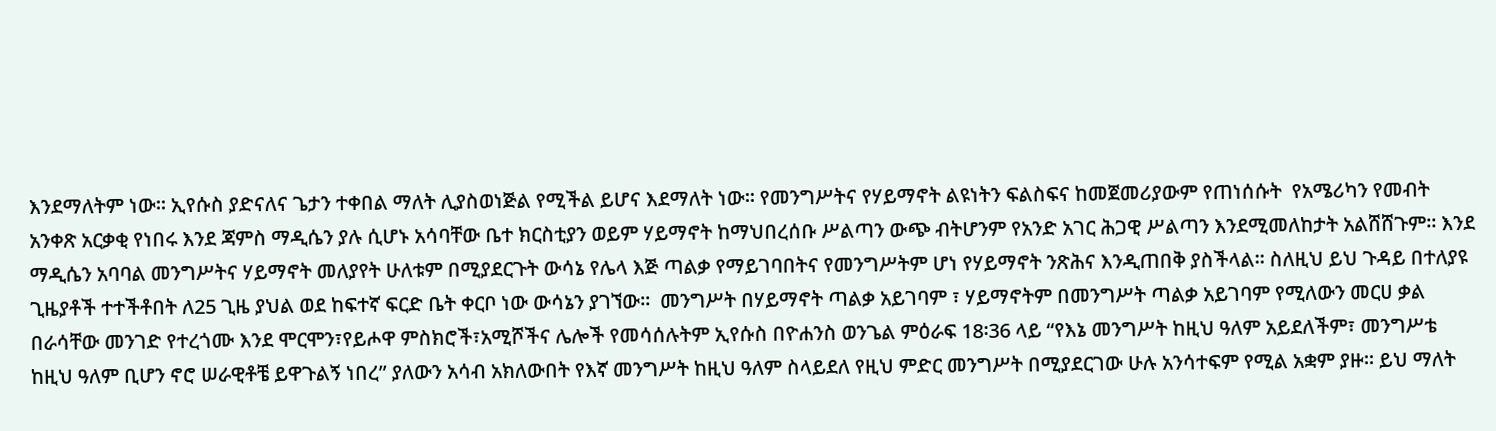እንደማለትም ነው፡፡ ኢየሱስ ያድናለና ጌታን ተቀበል ማለት ሊያስወነጅል የሚችል ይሆና እደማለት ነው፡፡ የመንግሥትና የሃይማኖት ልዩነትን ፍልስፍና ከመጀመሪያውም የጠነሰሱት  የአሜሪካን የመብት አንቀጽ አርቃቂ የነበሩ እንደ ጃምስ ማዲሴን ያሉ ሲሆኑ አሳባቸው ቤተ ክርስቲያን ወይም ሃይማኖት ከማህበረሰቡ ሥልጣን ውጭ ብትሆንም የአንድ አገር ሕጋዊ ሥልጣን እንደሚመለከታት አልሸሸጉም፡፡ እንደ ማዲሴን አባባል መንግሥትና ሃይማኖት መለያየት ሁለቱም በሚያደርጉት ውሳኔ የሌላ እጅ ጣልቃ የማይገባበትና የመንግሥትም ሆነ የሃይማኖት ንጽሕና እንዲጠበቅ ያስችላል፡፡ ስለዚህ ይህ ጉዳይ በተለያዩ ጊዜያቶች ተተችቶበት ለ25 ጊዜ ያህል ወደ ከፍተኛ ፍርድ ቤት ቀርቦ ነው ውሳኔን ያገኘው፡፡  መንግሥት በሃይማኖት ጣልቃ አይገባም ፣ ሃይማኖትም በመንግሥት ጣልቃ አይገባም የሚለውን መርሀ ቃል በራሳቸው መንገድ የተረጎሙ እንደ ሞርሞን፣የይሖዋ ምስክሮች፣አሚሾችና ሌሎች የመሳሰሉትም ኢየሱስ በዮሐንስ ወንጌል ምዕራፍ 18፡36 ላይ “የእኔ መንግሥት ከዚህ ዓለም አይደለችም፣ መንግሥቴ ከዚህ ዓለም ቢሆን ኖሮ ሠራዊቶቼ ይዋጉልኝ ነበረ” ያለውን አሳብ አክለውበት የእኛ መንግሥት ከዚህ ዓለም ስላይደለ የዚህ ምድር መንግሥት በሚያደርገው ሁሉ አንሳተፍም የሚል አቋም ያዙ፡፡ ይህ ማለት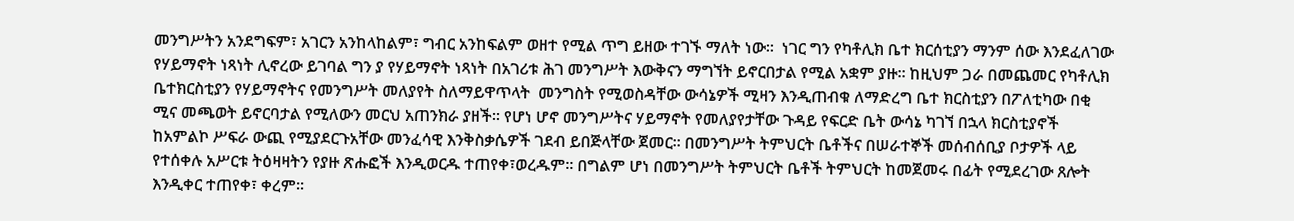መንግሥትን አንደግፍም፣ አገርን አንከላከልም፣ ግብር አንከፍልም ወዘተ የሚል ጥግ ይዘው ተገኙ ማለት ነው፡፡  ነገር ግን የካቶሊክ ቤተ ክርሰቲያን ማንም ሰው እንደፈለገው የሃይማኖት ነጻነት ሊኖረው ይገባል ግን ያ የሃይማኖት ነጻነት በአገሪቱ ሕገ መንግሥት እውቅናን ማግኘት ይኖርበታል የሚል አቋም ያዙ፡፡ ከዚህም ጋራ በመጨመር የካቶሊክ ቤተክርስቲያን የሃይማኖትና የመንግሥት መለያየት ስለማይዋጥላት  መንግስት የሚወስዳቸው ውሳኔዎች ሚዛን እንዲጠብቁ ለማድረግ ቤተ ክርስቲያን በፖለቲካው በቂ ሚና መጫወት ይኖርባታል የሚለውን መርህ አጠንክራ ያዘች፡፡ የሆነ ሆኖ መንግሥትና ሃይማኖት የመለያየታቸው ጉዳይ የፍርድ ቤት ውሳኔ ካገኘ በኋላ ክርስቲያኖች ከአምልኮ ሥፍራ ውጪ የሚያደርጉአቸው መንፈሳዊ እንቅስቃሴዎች ገደብ ይበጅላቸው ጀመር፡፡ በመንግሥት ትምህርት ቤቶችና በሠራተኞች መሰብሰቢያ ቦታዎች ላይ የተሰቀሉ አሥርቱ ትዕዛዛትን የያዙ ጽሑፎች እንዲወርዱ ተጠየቀ፣ወረዱም፡፡ በግልም ሆነ በመንግሥት ትምህርት ቤቶች ትምህርት ከመጀመሩ በፊት የሚደረገው ጸሎት እንዲቀር ተጠየቀ፣ ቀረም፡፡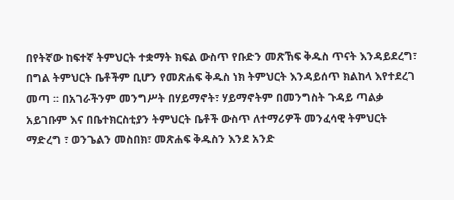በየትኛው ከፍተኛ ትምህርት ተቋማት ክፍል ውስጥ የቡድን መጽኸፍ ቅዱስ ጥናት እንዳይደረግ፣ በግል ትምህርት ቤቶችም ቢሆን የመጽሐፍ ቅዱስ ነክ ትምህርት እንዳይሰጥ ክልከላ እየተደረገ መጣ ፡፡ በአገራችንም መንግሥት በሃይማኖት፣ ሃይማኖትም በመንግስት ጉዳይ ጣልቃ አይገቡም እና በቤተክርስቲያን ትምህርት ቤቶች ውስጥ ለተማሪዎች መንፈሳዊ ትምህርት ማድረግ ፣ ወንጌልን መስበክ፣ መጽሐፍ ቅዱስን እንደ አንድ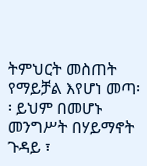ትምህርት መስጠት የማይቻል እየሆነ መጣ፡፡ ይህም በመሆኑ መንግሥት በሃይማኖት ጉዳይ ፣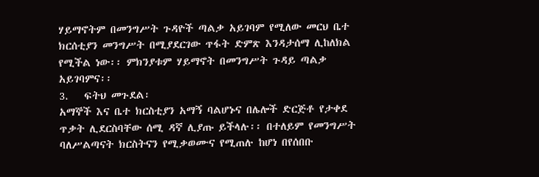ሃይማኖትም በመንግሥት ጉዳዮች ጣልቃ አይገባም የሚለው መርህ ቤተ ክርሰቲያን መንግሥት በሚያደርገው ጥፋት ድምጽ እንዳታሰማ ሊከለክል የሚችል ነው፡፡ ምክንያቱም ሃይማኖት በመንግሥት ጉዳይ ጣልቃ አይገባምና፡፡
3.   ፍትህ መጉደል፡
አማኞች እና ቤተ ክርስቲያን አማኝ ባልሆኑና በሌሎች ድርጅቶ የታቀደ ጥቃት ሊደርስባቸው ሰሚ ዳኛ ሊያጡ ይችላሉ፡፡ በተለይም የመንግሥት ባለሥልጣናት ክርስትናን የሚቃወሙና የሚጠሉ ከሆነ በየሰበቡ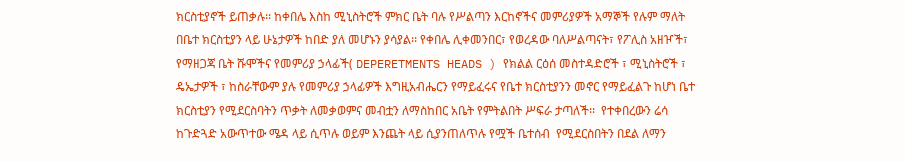ክርስቲያኖች ይጠቃሉ፡፡ ከቀበሌ እስከ ሚኒስትሮች ምክር ቤት ባሉ የሥልጣን እርከኖችና መምሪያዎች አማኞች የሉም ማለት በቤተ ክርስቲያን ላይ ሁኔታዎች ከበድ ያለ መሆኑን ያሳያል፡፡ የቀበሌ ሊቀመንበር፣ የወረዳው ባለሥልጣናት፣ የፖሊስ አዘዦች፣ የማዘጋጃ ቤት ሹሞችና የመምሪያ ኃላፊች( DEPERETMENTS HEADS ) የክልል ርዕሰ መስተዳድሮች ፣ ሚኒስትሮች ፣ ዴኤታዎች ፣ ከስራቸውም ያሉ የመምሪያ ኃላፊዎች እግዚአብሔርን የማይፈሩና የቤተ ክርስቲያንን መኖር የማይፈልጉ ከሆነ ቤተ ክርስቲያን የሚደርስባትን ጥቃት ለመቃወምና መብቷን ለማስከበር አቤት የምትልበት ሥፍራ ታጣለች፡፡  የተቀበረውን ሬሳ ከጉድጓድ አውጥተው ሜዳ ላይ ሲጥሉ ወይም እንጨት ላይ ሲያንጠለጥሉ የሟች ቤተሰብ  የሚደርስበትን በደል ለማን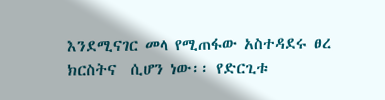እንደሚናገር መላ የሚጠፋው አስተዳደሩ ፀረ ክርስትና  ሲሆን ነው፡፡ የድርጊቱ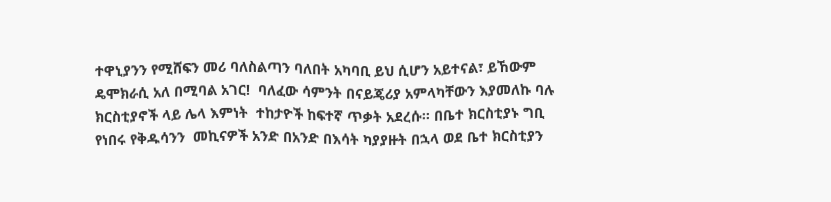ተዋኒያንን የሚሸፍን መሪ ባለስልጣን ባለበት አካባቢ ይህ ሲሆን አይተናል፣ ይኸውም ዴሞክራሲ አለ በሚባል አገር!  ባለፈው ሳምንት በናይጄሪያ አምላካቸውን እያመለኩ ባሉ ክርስቲያኖች ላይ ሌላ እምነት  ተከታዮች ከፍተኛ ጥቃት አደረሱ፡፡ በቤተ ክርስቲያኑ ግቢ የነበሩ የቅዱሳንን  መኪናዎች አንድ በአንድ በእሳት ካያያዙት በኋላ ወደ ቤተ ክርስቲያን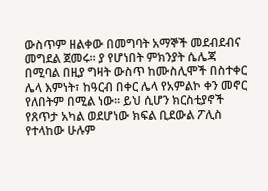ውስጥም ዘልቀው በመግባት አማኞች መደብደብና መግደል ጀመሩ፡፡ ያ የሆነበት ምክንያት ሴሌጃ በሚባል በዚያ ግዛት ውስጥ ከሙስሊሞች በስተቀር ሌላ እምነት፣ ከዓርብ በቀር ሌላ የአምልኮ ቀን መኖር የለበትም በሚል ነው፡፡ ይህ ሲሆን ክርስቲያኖች የጸጥታ አካል ወደሆነው ክፍል ቢደውል ፖሊስ የተላከው ሁሉም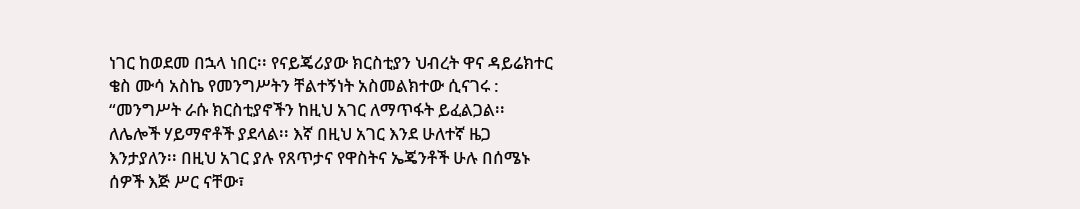ነገር ከወደመ በኋላ ነበር፡፡ የናይጄሪያው ክርስቲያን ህብረት ዋና ዳይሬክተር ቄስ ሙሳ አስኬ የመንግሥትን ቸልተኝነት አስመልክተው ሲናገሩ : “መንግሥት ራሱ ክርስቲያኖችን ከዚህ አገር ለማጥፋት ይፈልጋል፡፡ ለሌሎች ሃይማኖቶች ያደላል፡፡ እኛ በዚህ አገር እንደ ሁለተኛ ዜጋ እንታያለን፡፡ በዚህ አገር ያሉ የጸጥታና የዋስትና ኤጄንቶች ሁሉ በሰሜኑ ሰዎች እጅ ሥር ናቸው፣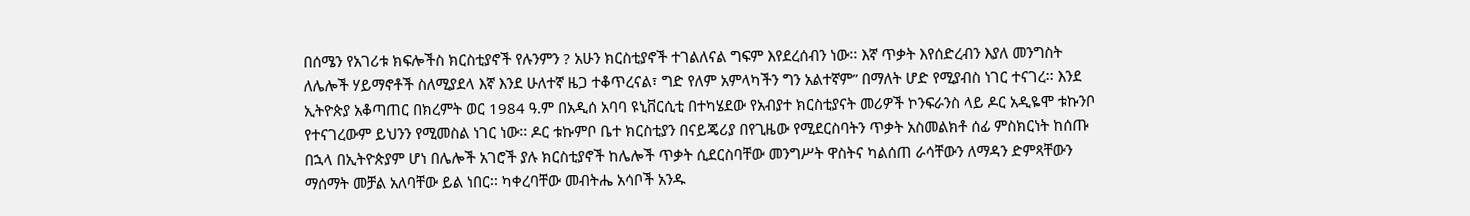በሰሜን የአገሪቱ ክፍሎችስ ክርስቲያኖች የሉንምን ? አሁን ክርስቲያኖች ተገልለናል ግፍም እየደረሰብን ነው፡፡ እኛ ጥቃት እየሰድረብን እያለ መንግስት ለሌሎች ሃይማኖቶች ስለሚያደላ እኛ እንደ ሁለተኛ ዜጋ ተቆጥረናል፣ ግድ የለም አምላካችን ግን አልተኛም” በማለት ሆድ የሚያብስ ነገር ተናገረ፡፡ እንደ ኢትዮጵያ አቆጣጠር በክረምት ወር 1984 ዓ.ም በአዲሰ አባባ ዩኒቨርሲቲ በተካሄደው የአብያተ ክርስቲያናት መሪዎች ኮንፍራንስ ላይ ዶር አዲዬሞ ቱኩንቦ የተናገረውም ይህንን የሚመስል ነገር ነው፡፡ ዶር ቱኩምቦ ቤተ ክርስቲያን በናይጄሪያ በየጊዜው የሚደርስባትን ጥቃት አስመልክቶ ሰፊ ምስክርነት ከሰጡ በኋላ በኢትዮጵያም ሆነ በሌሎች አገሮች ያሉ ክርስቲያኖች ከሌሎች ጥቃት ሲደርስባቸው መንግሥት ዋስትና ካልሰጠ ራሳቸውን ለማዳን ድምጻቸውን ማሰማት መቻል አለባቸው ይል ነበር፡፡ ካቀረባቸው መብትሔ አሳቦች አንዱ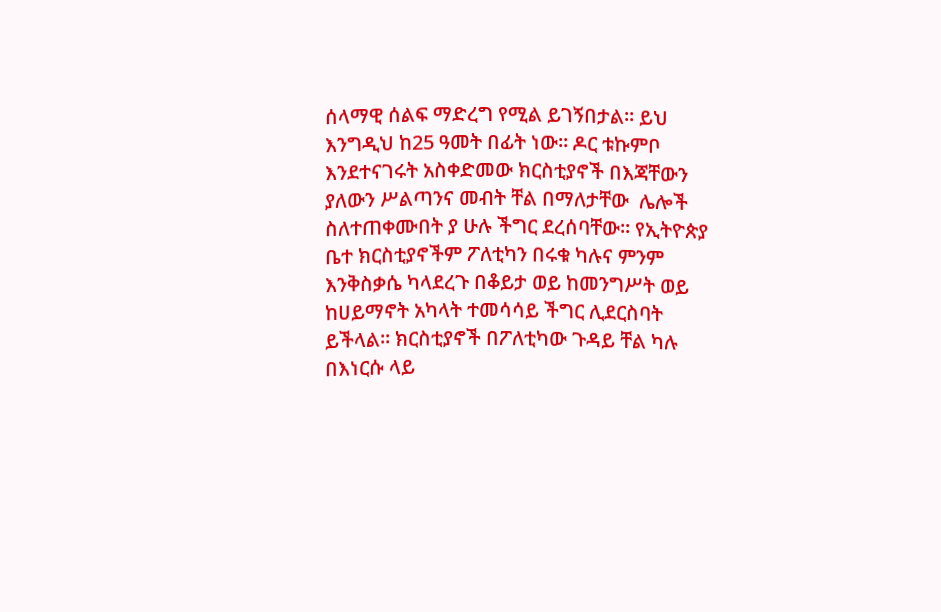ሰላማዊ ሰልፍ ማድረግ የሚል ይገኝበታል፡፡ ይህ እንግዲህ ከ25 ዓመት በፊት ነው፡፡ ዶር ቱኩምቦ እንደተናገሩት አስቀድመው ክርስቲያኖች በእጃቸውን ያለውን ሥልጣንና መብት ቸል በማለታቸው  ሌሎች ስለተጠቀሙበት ያ ሁሉ ችግር ደረሰባቸው፡፡ የኢትዮጵያ ቤተ ክርስቲያኖችም ፖለቲካን በሩቁ ካሉና ምንም እንቅስቃሴ ካላደረጉ በቆይታ ወይ ከመንግሥት ወይ ከሀይማኖት አካላት ተመሳሳይ ችግር ሊደርስባት ይችላል፡፡ ክርስቲያኖች በፖለቲካው ጉዳይ ቸል ካሉ በእነርሱ ላይ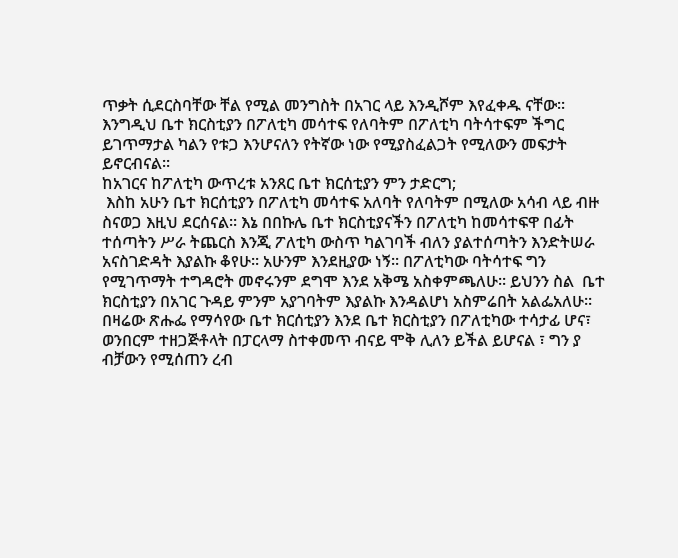ጥቃት ሲደርስባቸው ቸል የሚል መንግስት በአገር ላይ እንዲሾም እየፈቀዱ ናቸው፡፡
እንግዲህ ቤተ ክርስቲያን በፖለቲካ መሳተፍ የለባትም በፖለቲካ ባትሳተፍም ችግር ይገጥማታል ካልን የቱጋ እንሆናለን የትኛው ነው የሚያስፈልጋት የሚለውን መፍታት ይኖርብናል፡፡
ከአገርና ከፖለቲካ ውጥረቱ አንጸር ቤተ ክርሰቲያን ምን ታድርግ;
 እስከ አሁን ቤተ ክርሰቲያን በፖለቲካ መሳተፍ አለባት የለባትም በሚለው አሳብ ላይ ብዙ ስናወጋ እዚህ ደርሰናል፡፡ እኔ በበኩሌ ቤተ ክርስቲያናችን በፖለቲካ ከመሳተፍዋ በፊት ተሰጣትን ሥራ ትጨርስ እንጂ ፖለቲካ ውስጥ ካልገባች ብለን ያልተሰጣትን እንድትሠራ አናስገድዳት እያልኩ ቆየሁ፡፡ አሁንም እንደዚያው ነኝ፡፡ በፖለቲካው ባትሳተፍ ግን የሚገጥማት ተግዳሮት መኖሩንም ደግሞ እንደ አቅሜ አስቀምጫለሁ፡፡ ይህንን ስል  ቤተ ክርስቲያን በአገር ጉዳይ ምንም አያገባትም እያልኩ እንዳልሆነ አስምሬበት አልፌአለሁ፡፡ በዛሬው ጽሑፌ የማሳየው ቤተ ክርሰቲያን እንደ ቤተ ክርስቲያን በፖለቲካው ተሳታፊ ሆና፣ ወንበርም ተዘጋጅቶላት በፓርላማ ስተቀመጥ ብናይ ሞቅ ሊለን ይችል ይሆናል ፣ ግን ያ ብቻውን የሚሰጠን ረብ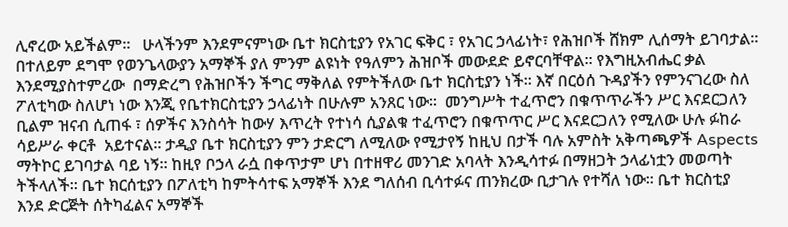ሊኖረው አይችልም፡፡   ሁላችንም እንደምናምነው ቤተ ክርስቲያን የአገር ፍቅር ፣ የአገር ኃላፊነት፣ የሕዝቦች ሸክም ሊሰማት ይገባታል፡፡ በተለይም ደግሞ የወንጌላውያን አማኞች ያለ ምንም ልዩነት የዓለምን ሕዝቦች መውደድ ይኖርባቸዋል፡፡ የእግዚአብሔር ቃል እንደሚያስተምረው  በማድረግ የሕዝቦችን ችግር ማቅለል የምትችለው ቤተ ክርስቲያን ነች፡፡ እኛ በርዕሰ ጉዳያችን የምንናገረው ስለ ፖለቲካው ስለሆነ ነው እንጂ የቤተክርስቲያን ኃላፊነት በሁሉም አንጸር ነው፡፡  መንግሥት ተፈጥሮን በቁጥጥራችን ሥር እናደርጋለን ቢልም ዝናብ ሲጠፋ ፣ ሰዎችና እንስሳት ከውሃ እጥረት የተነሳ ሲያልቁ ተፈጥሮን በቁጥጥር ሥር እናደርጋለን የሚለው ሁሉ ፉከራ ሳይሥራ ቀርቶ  አይተናል፡፡ ታዲያ ቤተ ክርስቲያን ምን ታድርግ ለሚለው የሚታየኝ ከዚህ በታች ባሉ አምስት አቅጣጫዎች Aspects  ማትኮር ይገባታል ባይ ነኝ፡፡ ከዚየ ቦኃላ ራሷ በቀጥታም ሆነ በተዘዋሪ መንገድ አባላት እንዲሳተፉ በማዘጋት ኃላፊነቷን መወጣት ትችላለች፡፡ ቤተ ክርሰቲያን በፖለቲካ ከምትሳተፍ አማኞች እንደ ግለሰብ ቢሳተፉና ጠንክረው ቢታገሉ የተሻለ ነው፡፡ ቤተ ክርስቲያ እንደ ድርጅት ሰትካፈልና አማኞች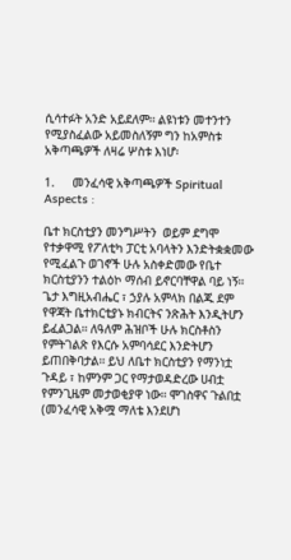ሲሳተፉት አንድ አይደለም፡፡ ልዩነቱን መተንተን የሚያስፈልው አይመስለኝም ግን ከአምስቱ አቅጣጫዎች ለዛሬ ሦስቱ እነሆ፡

1.      መንፈሳዊ አቅጣጫዎች Spiritual Aspects :

ቤተ ክርስቲያን መንግሥትን  ወይም ደግሞ የተቃዋሚ የፖለቲካ ፓርቲ አባላትን እንድትቋቋመው የሚፈልጉ ወገኖች ሁሉ አስቀድመው የቤተ ክርስቲያንን ተልዕኮ ማሰብ ይኖርባቸዋል ባይ ነኝ፡፡  ጌታ እግዚአብሔር ፣ ኃያሉ አምላክ በልጁ ደም የዋጃት ቤተክርቲያኑ ክብርትና ንጽሕት እንዲትሆን ይፈልጋል፡፡ ለዓለም ሕዝቦች ሁሉ ክርስቶስን የምትገልጽ የእርሱ አምባሳደር እንድትሆን ይጠበቅባታል፡፡ ይህ ለቤተ ክርስቲያን የማንነቷ ጉዳይ ፣ ከምንም ጋር የማታወዳድረው ሀብቷ የምንጊዜም መታወቂያዋ ነው፡፡ ሞገስዋና ጉልበቷ (መንፈሳዊ አቅሟ ማለቴ እንደሆነ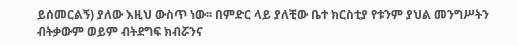ይሰመርልኝ) ያለው እዚህ ውስጥ ነው፡፡ በምድር ላይ ያለቺው ቤተ ክርስቲያ የቱንም ያህል መንግሥትን ብትቃውም ወይም ብትደግፍ ክብሯንና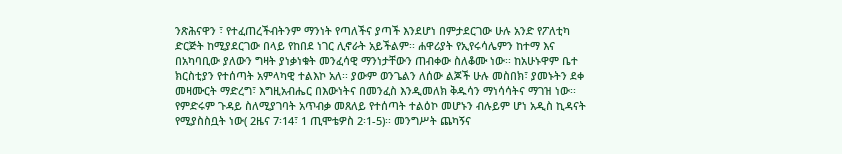ንጽሕናዋን ፣ የተፈጠረችብትንም ማንነት የጣለችና ያጣች እንደሆነ በምታደርገው ሁሉ አንድ የፖለቲካ ድርጅት ከሚያደርገው በላይ የከበደ ነገር ሊኖራት አይችልም፡፡ ሐዋሪያት የኢየሩሳሌምን ከተማ እና በአካባቢው ያለውን ግዛት ያነቃነቁት መንፈሳዊ ማንነታቸውን ጠብቀው ስለቆሙ ነው፡፡ ከአሁኑዋም ቤተ ክርስቲያን የተሰጣት አምላካዊ ተልእኮ አለ፡፡ ያውም ወንጌልን ለሰው ልጆች ሁሉ መስበክ፣ ያመኑትን ደቀ መዛሙርት ማድረግ፣ እግዚአብሔር በእውነትና በመንፈስ እንዲመለክ ቅዱሳን ማነሳሳትና ማገዝ ነው፡፡ የምድሩም ጉዳይ ስለሚያገባት አጥብቃ መጸለይ የተሰጣት ተልዕኮ መሆኑን ብሉይም ሆነ አዲስ ኪዳናት የሚያስስቧት ነው( 2ዜና 7፡14፣ 1 ጢሞቴዎስ 2፡1-5)፡፡ መንግሥት ጨካኝና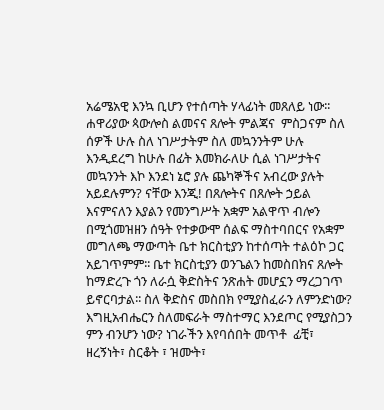አሬሜአዊ እንኳ ቢሆን የተሰጣት ሃላፊነት መጸለይ ነው፡፡  ሐዋሪያው ጳውሎስ ልመናና ጸሎት ምልጃና  ምስጋናም ስለ ሰዎች ሁሉ ስለ ነገሥታትም ስለ መኳንንትም ሁሉ እንዲደረግ ከሁሉ በፊት እመክራለሁ ሲል ነገሥታትና መኳንንት እኮ እንደነ ኔሮ ያሉ ጨካኞችና አብረው ያሉት አይደሉምን? ናቸው እንጂ! በጸሎትና በጸሎት ኃይል እናምናለን እያልን የመንግሥት አቋም አልዋጥ ብሎን በሚጎመዝዘን ሰዓት የተቃውሞ ሰልፍ ማስተባበርና የአቋም መግለጫ ማውጣት ቤተ ክርስቲያን ከተሰጣት ተልዕኮ ጋር አይገጥምም፡፡ ቤተ ክርስቲያን ወንጌልን ከመስበክና ጸሎት ከማድረጉ ጎን ለራሷ ቅድስትና ንጽሐት መሆኗን ማረጋገጥ ይኖርባታል፡፡ ስለ ቅድስና መስበክ የሚያስፈራን ለምንድነው? እግዚአብሔርን ስለመፍራት ማስተማር እንደጦር የሚያስጋን ምን ብንሆን ነው? ነገራችን እየባሰበት መጥቶ  ፊቺ፣ ዘረኝነት፣ ስርቆት ፣ ዝሙት፣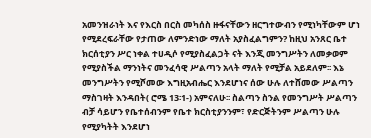አመንዝራነት እና የእርስ በርስ መካሰስ ዙፋናቸውን ዘርግተውብን የሚነካቸውም ሆነ የሚደረፍራቸው የታጠው ለምንድነው ማለት አያስፈልግምን? ከዚህ አንጸር ቤተ ክርሰቲያን ሥር ነቀል ተሀዲሶ የሚያስፈልጋት ናት እንጂ መንግሥትን ለመቃወም የሚያስችል ማንነትና መንፈሳዊ ሥልጣን አላት ማለት የሚቻል አይደለም፡፡ እኔ መንግሥትን የሚሾመው እግዚአብሔር እንደሆነና ሰው ሁሉ ለተሸመው ሥልጣን ማስገዛት እንዳበት( ሮሜ 13፡1-) አምናለሁ፡፡ ስልጣን ስንል የመንግሥት ሥልጣን ብቻ ሳይሆን የቤተሰብንም የቤተ ክርስቲያንንም፣ የድርጅትንም ሥልጣን ሁሉ የሚያካትት እንደሆነ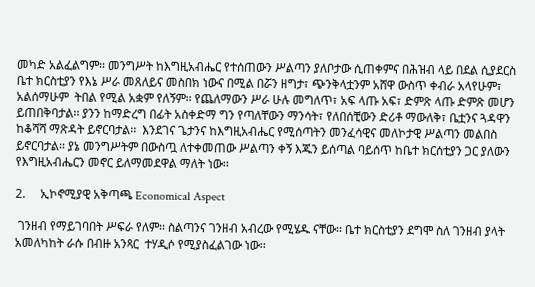መካድ አልፈልግም፡፡ መንግሥት ከእግዚአብሔር የተሰጠውን ሥልጣን ያለቦታው ሲጠቀምና በሕዝብ ላይ በደል ሲያደርስ ቤተ ክርስቲያን የእኔ ሥራ መጸለይና መስበክ ነውና በሚል በሯን ዘግታ፣ ጭንቅላቷንም አሸዋ ውስጥ ቀብራ አላየሁም፣ አልሰማሁም  ትበል የሚል አቋም የለኝም፡፡ የጨለማውን ሥራ ሁሉ መግለጥ፣ አፍ ላጡ አፍ፣ ድምጽ ላጡ ድምጽ መሆን ይጠበቅባታል፡፡ ያንን ከማድረግ በፊት አስቀድማ ግን የጣለቸውን ማንሳት፣ የለበሰቺውን ድሪቶ ማውለቅ፣ ቤቷንና ጓዳዋን ከቆሻሻ ማጽዳት ይኖርባታል፡፡  እንደገና ጌታንና ከእግዚአብሔር የሚሰጣትን መንፈሳዊና መለኮታዊ ሥልጣን መልበስ ይኖርባታል፡፡ ያኔ መንግሥትም በውስጧ ለተቀመጠው ሥልጣን ቀኝ እጁን ይሰጣል ባይሰጥ ከቤተ ክርሰቲያን ጋር ያለውን የእግዚአብሔርን መኖር ይለማመደዋል ማለት ነው፡፡

2.     ኢኮኖሚያዊ አቅጣጫ Economical Aspect

 ገንዘብ የማይገባበት ሥፍራ የለም፡፡ ስልጣንና ገንዘብ አብረው የሚሄዱ ናቸው፡፡ ቤተ ክርስቲያን ደግሞ ስለ ገንዘብ ያላት አመለካከት ራሱ በብዙ አንጻር  ተሃዲሶ የሚያስፈልገው ነው፡፡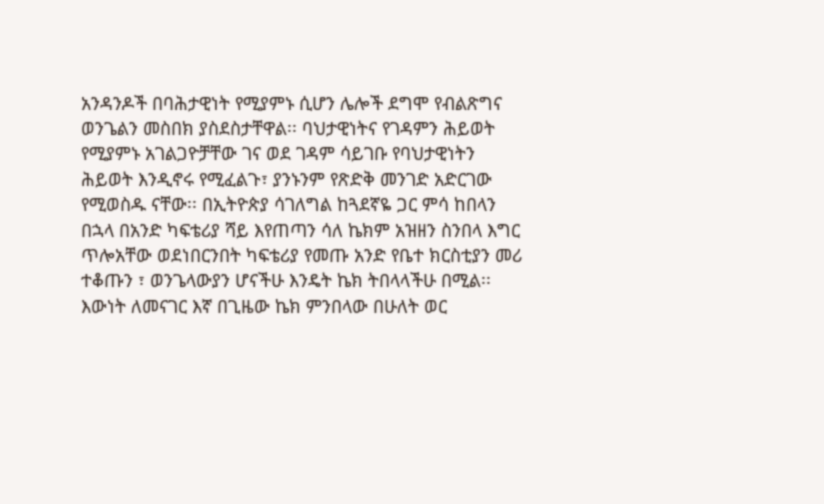አንዳንዶች በባሕታዊነት የሚያምኑ ሲሆን ሌሎች ደግሞ የብልጽግና ወንጌልን መስበክ ያስደስታቸዋል፡፡ ባህታዊነትና የገዳምን ሕይወት የሚያምኑ አገልጋዮቻቸው ገና ወደ ገዳም ሳይገቡ የባህታዊነትን ሕይወት እንዲኖሩ የሚፈልጉ፣ ያንኑንም የጽድቅ መንገድ አድርገው የሚወስዱ ናቸው፡፡ በኢትዮጵያ ሳገለግል ከጓደኛዬ ጋር ምሳ ከበላን በኋላ በአንድ ካፍቴሪያ ሻይ እየጠጣን ሳለ ኬክም አዝዘን ስንበላ እግር ጥሎአቸው ወደነበርንበት ካፍቴሪያ የመጡ አንድ የቤተ ክርስቲያን መሪ ተቆጡን ፣ ወንጌላውያን ሆናችሁ እንዴት ኬክ ትበላላችሁ በሚል፡፡ እውነት ለመናገር እኛ በጊዜው ኬክ ምንበላው በሁለት ወር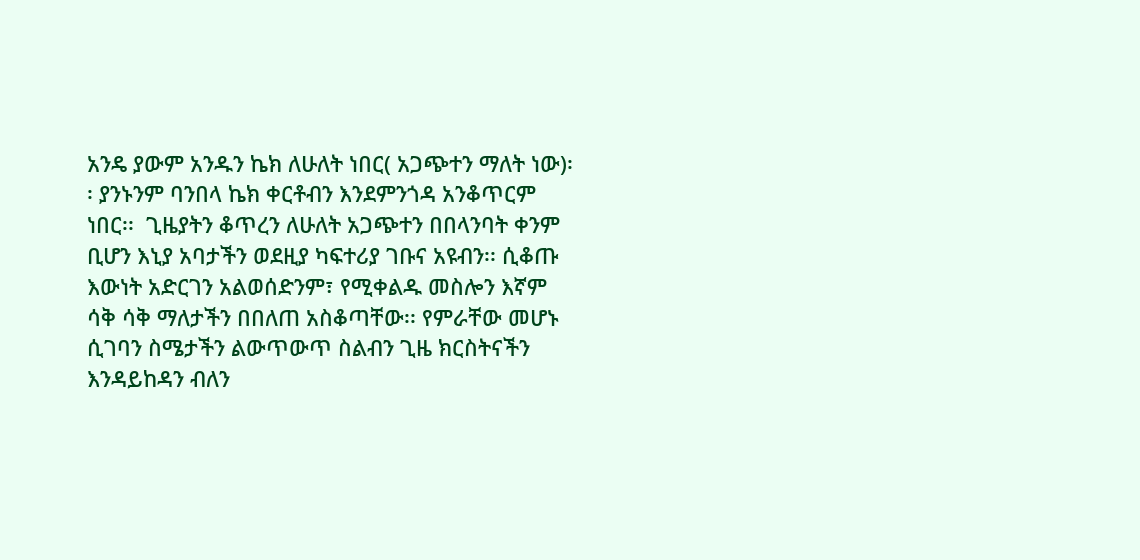አንዴ ያውም አንዱን ኬክ ለሁለት ነበር( አጋጭተን ማለት ነው)፡፡ ያንኑንም ባንበላ ኬክ ቀርቶብን እንደምንጎዳ አንቆጥርም ነበር፡፡  ጊዜያትን ቆጥረን ለሁለት አጋጭተን በበላንባት ቀንም ቢሆን እኒያ አባታችን ወደዚያ ካፍተሪያ ገቡና አዩብን፡፡ ሲቆጡ እውነት አድርገን አልወሰድንም፣ የሚቀልዱ መስሎን እኛም ሳቅ ሳቅ ማለታችን በበለጠ አስቆጣቸው፡፡ የምራቸው መሆኑ ሲገባን ስሜታችን ልውጥውጥ ስልብን ጊዜ ክርስትናችን እንዳይከዳን ብለን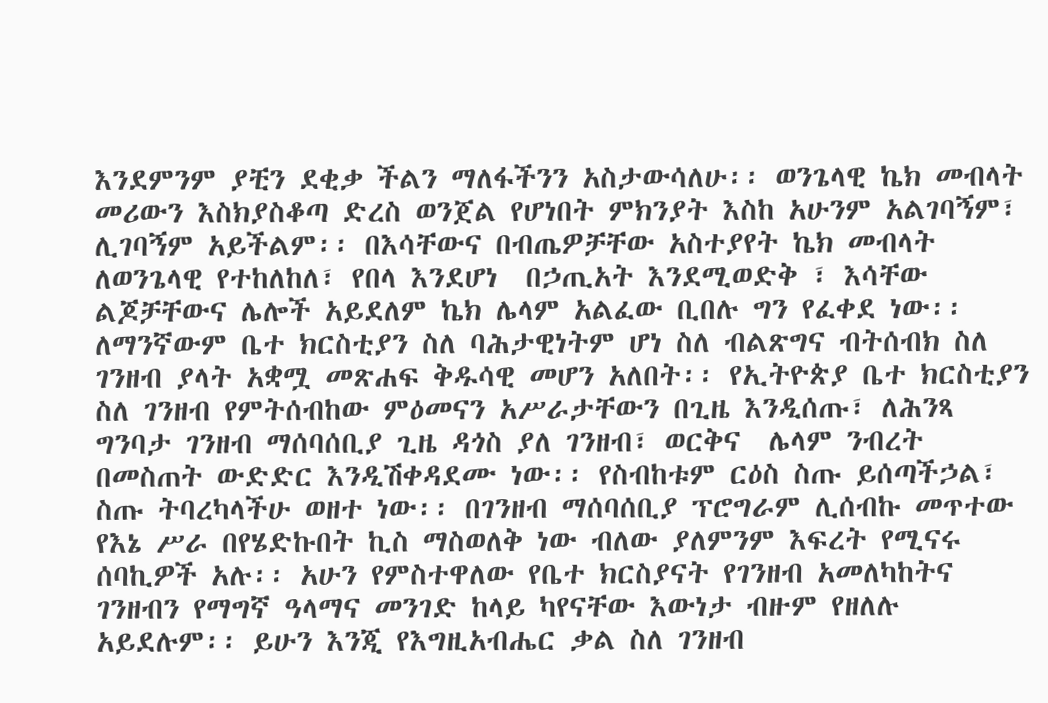እንደምንም ያቺን ደቂቃ ችልን ማለፋችንን አስታውሳለሁ፡፡ ወንጌላዊ ኬክ መብላት መሪውን እስክያስቆጣ ድረስ ወንጀል የሆነበት ምክንያት እስከ አሁንም አልገባኝም፣ ሊገባኝም አይችልም፡፡ በእሳቸውና በብጤዎቻቸው አስተያየት ኬክ መብላት ለወንጌላዊ የተከለከለ፣ የበላ እንደሆነ  በኃጢአት እንደሚወድቅ ፣ እሳቸው ልጆቻቸውና ሌሎች አይደለም ኬክ ሌላም አልፈው ቢበሉ ግን የፈቀደ ነው፡፡ ለማንኛውም ቤተ ክርስቲያን ስለ ባሕታዊነትም ሆነ ስለ ብልጽግና ብትሰብክ ስለ ገንዘብ ያላት አቋሟ መጽሐፍ ቅዱሳዊ መሆን አለበት፡፡ የኢትዮጵያ ቤተ ክርስቲያን ስለ ገንዘብ የምትሰብከው ምዕመናን አሥራታቸውን በጊዜ እንዲሰጡ፣ ለሕንጻ ግንባታ ገንዘብ ማሰባሰቢያ ጊዜ ዳጎስ ያለ ገንዘብ፣ ወርቅና  ሌላም ንብረት በመስጠት ውድድር እንዲሽቀዳደሙ ነው፡፡ የስብከቱም ርዕስ ስጡ ይሰጣችኃል፣ ስጡ ትባረካላችሁ ወዘተ ነው፡፡ በገንዘብ ማሰባሰቢያ ፕሮግራም ሊሰብኩ መጥተው የእኔ ሥራ በየሄድኩበት ኪስ ማስወለቅ ነው ብለው ያለምንም እፍረት የሚናሩ ሰባኪዎች አሉ፡፡ አሁን የምስተዋለው የቤተ ክርስያናት የገንዘብ አመለካከትና ገንዘብን የማግኛ ዓላማና መንገድ ከላይ ካየናቸው እውነታ ብዙም የዘለሉ አይደሉም፡፡ ይሁን እንጂ የእግዚአብሔር ቃል ስለ ገንዘብ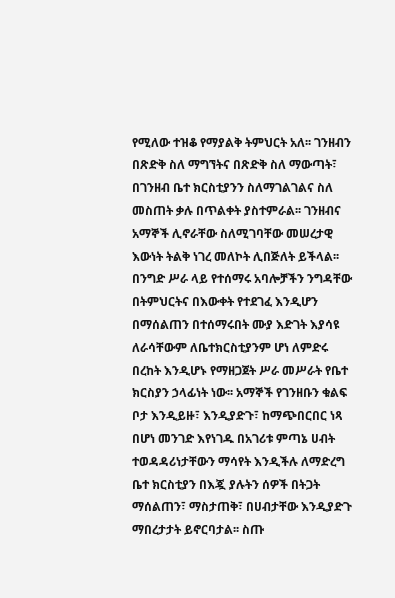የሚለው ተዝቆ የማያልቅ ትምህርት አለ፡፡ ገንዘብን በጽድቅ ስለ ማግኘትና በጽድቅ ስለ ማውጣት፣ በገንዘብ ቤተ ክርስቲያንን ስለማገልገልና ስለ መስጠት ቃሉ በጥልቀት ያስተምራል፡፡ ገንዘብና አማኞች ሊኖራቸው ስለሚገባቸው መሠረታዊ እውነት ትልቅ ነገረ መለኮት ሊበጅለት ይችላል፡፡ በንግድ ሥራ ላይ የተሰማሩ አባሎቻችን ንግዳቸው በትምህርትና በእውቀት የተደገፈ እንዲሆን በማሰልጠን በተሰማሩበት ሙያ እድገት እያሳዩ ለራሳቸውም ለቤተክርስቲያንም ሆነ ለምድሩ በረከት እንዲሆኑ የማዘጋጀት ሥራ መሥራት የቤተ ክርስያን ኃላፊነት ነው፡፡ አማኞች የገንዘቡን ቁልፍ ቦታ እንዲይዙ፣ እንዲያድጉ፣ ከማጭበርበር ነጻ በሆነ መንገድ እየነገዱ በአገሪቱ ምጣኔ ሀብት ተወዳዳሪነታቸውን ማሳየት እንዲችሉ ለማድረግ ቤተ ክርስቲያን በእጇ ያሉትን ሰዎች በትጋት ማሰልጠን፣ ማስታጠቅ፣ በሀብታቸው እንዲያድጉ ማበረታታት ይኖርባታል፡፡ ስጡ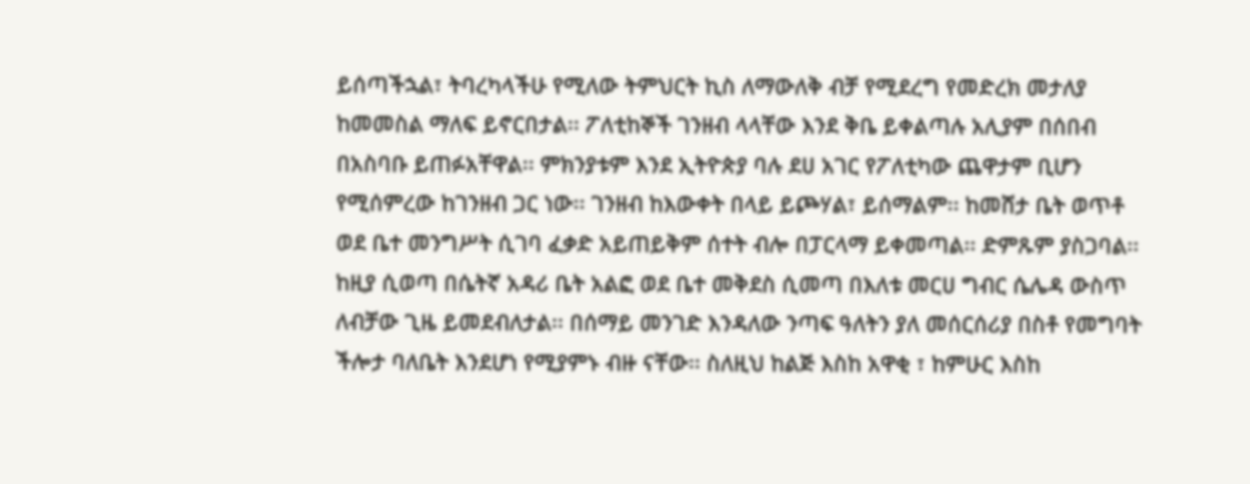ይሰጣችኋል፣ ትባረካላችሁ የሚለው ትምህርት ኪስ ለማውለቅ ብቻ የሚደረግ የመድረክ መታለያ ከመመስል ማለፍ ይኖርበታል፡፡ ፖለቲከኞች ገንዘብ ላላቸው እንደ ቅቤ ይቀልጣሉ አሊያም በሰበብ በአስባቡ ይጠፉአቸዋል፡፡ ምክንያቱም እንደ ኢትዮጵያ ባሉ ደሀ አገር የፖለቲካው ጨዋታም ቢሆን የሚሰምረው ከገንዘብ ጋር ነው፡፡ ገንዘብ ከእውቀት በላይ ይጮሃል፣ ይሰማልም፡፡ ከመሸታ ቤት ወጥቶ ወደ ቤተ መንግሥት ሲገባ ፈቃድ አይጠይቅም ሰተት ብሎ በፓርላማ ይቀመጣል፡፡ ድምጹም ያስጋባል፡፡ ከዚያ ሲወጣ በሴትኛ አዳሪ ቤት አልፎ ወደ ቤተ መቅደስ ሲመጣ በእለቱ መርሀ ግብር ሴሌዳ ውስጥ ለብቻው ጊዜ ይመደብለታል፡፡ በሰማይ መንገድ እንዳለው ንጣፍ ዓለትን ያለ መሰርሰሪያ በስቶ የመግባት ችሎታ ባለቤት እንደሆነ የሚያምኑ ብዙ ናቸው፡፡ ስለዚህ ከልጅ እስከ አዋቂ ፣ ከምሁር እስከ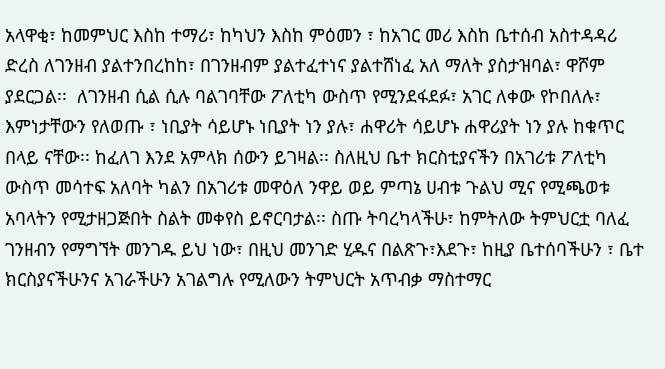አላዋቂ፣ ከመምህር እስከ ተማሪ፣ ከካህን እስከ ምዕመን ፣ ከአገር መሪ እስከ ቤተሰብ አስተዳዳሪ ድረስ ለገንዘብ ያልተንበረከከ፣ በገንዘብም ያልተፈተነና ያልተሸነፈ አለ ማለት ያስታዝባል፣ ዋሾም ያደርጋል፡፡  ለገንዘብ ሲል ሲሉ ባልገባቸው ፖለቲካ ውስጥ የሚንደፋደፉ፣ አገር ለቀው የኮበለሉ፣ እምነታቸውን የለወጡ ፣ ነቢያት ሳይሆኑ ነቢያት ነን ያሉ፣ ሐዋሪት ሳይሆኑ ሐዋሪያት ነን ያሉ ከቁጥር በላይ ናቸው፡፡ ከፈለገ እንደ አምላክ ሰውን ይገዛል፡፡ ስለዚህ ቤተ ክርስቲያናችን በአገሪቱ ፖለቲካ ውስጥ መሳተፍ አለባት ካልን በአገሪቱ መዋዕለ ንዋይ ወይ ምጣኔ ሀብቱ ጉልህ ሚና የሚጫወቱ አባላትን የሚታዘጋጅበት ስልት መቀየስ ይኖርባታል፡፡ ስጡ ትባረካላችሁ፣ ከምትለው ትምህርቷ ባለፈ ገንዘብን የማግኘት መንገዱ ይህ ነው፣ በዚህ መንገድ ሂዱና በልጽጉ፣እደጉ፣ ከዚያ ቤተሰባችሁን ፣ ቤተ ክርስያናችሁንና አገራችሁን አገልግሉ የሚለውን ትምህርት አጥብቃ ማስተማር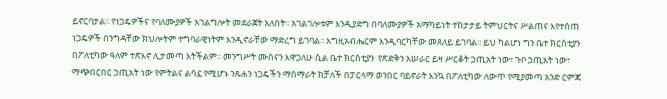ይኖርባታል፡፡ የነጋዴዎችና የባለሙያዎች አገልግሎት መደራጀት አለበት፡፡ አገልገሎቱም እንዲያድግ በባለሙያዎች አማካይነት ተከታታይ ትምህርትና ሥልጠና እየተሰጠ ነጋዴዎች በንግዳቸው ክህሎትም ተግባራዊነትም እንዲኖራቸው ማድረግ ይገባል፡፡ እግዚአብሔርም እንዲባርካቸው መጸለይ ይገባል፡፡ ይህ ካልሆነ ግን ቤተ ክርስቲያን በፖለቲካው ዓለም ተጽእኖ ሊታመጣ አትችልም፡፡ መንግሥት ሙስናን እዋጋለሁ ሲል ቤተ ክርስቲያን  የጽድቅን አሠራር ይዛ ሥርቆት ኃጢአት ነው፣ ጉቦ ኃጢአት ነው፣ ማጭበርበር ኃጢአት ነው የምትልና ልሳኗ የሚሆኑ ንጹሐን ነጋዴችን ማሰማራት ከቻለች በፓርላማ ወንበር ባይኖራት እንኳ በፖለቲካው ለውጥ የሚያመጣ አንድ ርምጃ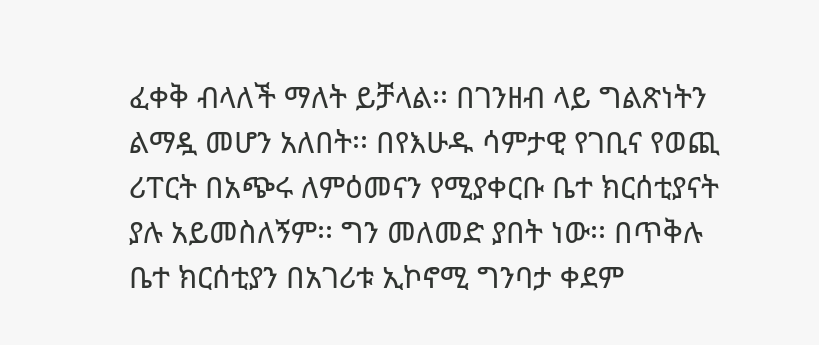ፈቀቅ ብላለች ማለት ይቻላል፡፡ በገንዘብ ላይ ግልጽነትን ልማዷ መሆን አለበት፡፡ በየእሁዱ ሳምታዊ የገቢና የወጪ ሪፐርት በአጭሩ ለምዕመናን የሚያቀርቡ ቤተ ክርሰቲያናት ያሉ አይመስለኝም፡፡ ግን መለመድ ያበት ነው፡፡ በጥቅሉ ቤተ ክርሰቲያን በአገሪቱ ኢኮኖሚ ግንባታ ቀደም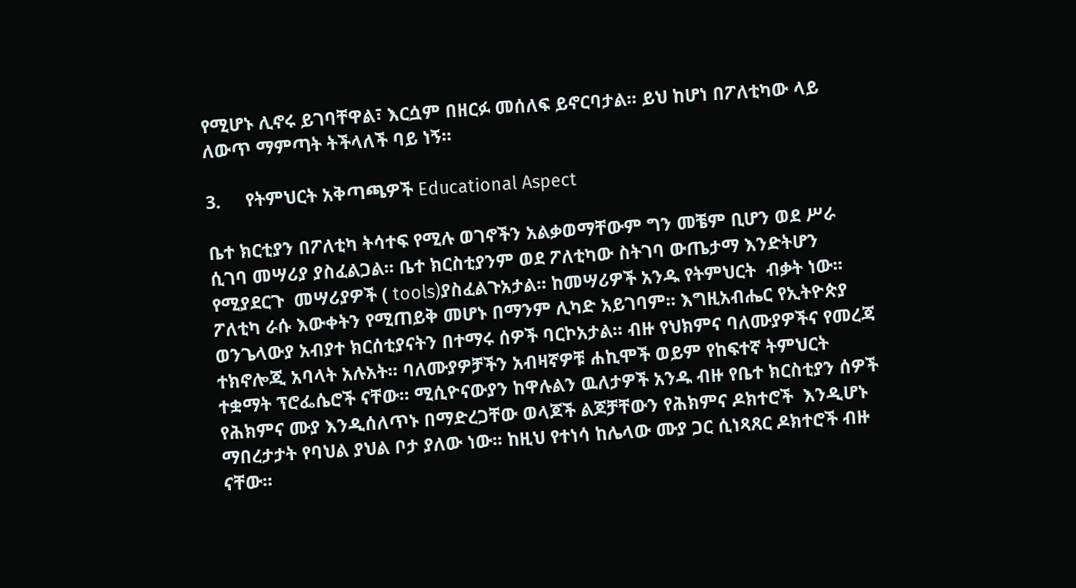የሚሆኑ ሊኖሩ ይገባቸዋል፣ እርሷም በዘርፉ መሰለፍ ይኖርባታል፡፡ ይህ ከሆነ በፖለቲካው ላይ ለውጥ ማምጣት ትችላለች ባይ ነኝ፡፡

3.     የትምህርት አቅጣጫዎች Educational Aspect

ቤተ ክርቲያን በፖለቲካ ትሳተፍ የሚሉ ወገኖችን አልቃወማቸውም ግን መቼም ቢሆን ወደ ሥራ ሲገባ መሣሪያ ያስፈልጋል፡፡ ቤተ ክርስቲያንም ወደ ፖለቲካው ስትገባ ውጤታማ እንድትሆን የሚያደርጉ  መሣሪያዎች ( tools)ያስፈልጉአታል፡፡ ከመሣሪዎች አንዱ የትምህርት  ብቃት ነው፡፡ ፖለቲካ ራሱ እውቀትን የሚጠይቅ መሆኑ በማንም ሊካድ አይገባም፡፡ እግዚአብሔር የኢትዮጵያ ወንጌላውያ አብያተ ክርሰቲያናትን በተማሩ ሰዎች ባርኮአታል፡፡ ብዙ የህክምና ባለሙያዎችና የመረጃ ተክኖሎጂ አባላት አሉአት፡፡ ባለሙያዎቻችን አብዛኛዎቹ ሐኪሞች ወይም የከፍተኛ ትምህርት ተቋማት ፕሮፌሴሮች ናቸው፡፡ ሚሲዮናውያን ከዋሉልን ዉለታዎች አንዱ ብዙ የቤተ ክርስቲያን ሰዎች የሕክምና ሙያ እንዲሰለጥኑ በማድረጋቸው ወላጆች ልጆቻቸውን የሕክምና ዶክተሮች  እንዲሆኑ ማበረታታት የባህል ያህል ቦታ ያለው ነው፡፡ ከዚህ የተነሳ ከሌላው ሙያ ጋር ሲነጻጸር ዶክተሮች ብዙ ናቸው፡፡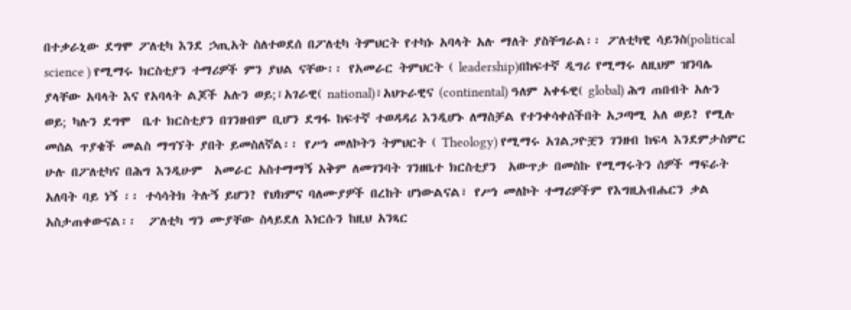በተቃራኒው ደግሞ ፖለቲካ እንደ ኃጢአት ስለተወደሰ በፖለቲካ ትምህርት የተካኑ አባላት አሉ ማለት ያስቸግራል፡፡ ፖለቲካዊ ሳይንስ(political science ) የሚማሩ ክርስቲያን ተማሪዎች ምን ያህል ናቸው፡፡ የአመራር ትምህርት ( leadership)በከፍተኛ ዲግሪ የሚማሩ ለዚህም ዝንባሌ ያላቸው አባላት እና የአባላት ልጆች አሉን ወይ;፣አገራዊ( national)፣አህጉራዊና (continental) ዓለም አቀፋዊ( global) ሕግ ጠበብት አሉን ወይ; ካሉን ደግሞ  ቤተ ክርስቲያን በገንዘብም ቢሆን ደግፋ ከፍተኛ ተወዳዳሪ እንዲሆኑ ለማስቻል የተንቀሳቀሰችበት አጋጣሚ አለ ወይ? የሚሉ መሰል ጥያቄች መልስ ማግኘት ያበት ይመስለኛል፡፡ የሥነ መለኮትን ትምህርት ( Theology) የሚማሩ አገልጋዮቿን ገንዘብ ከፍላ እንደምታስምር ሁሉ በፖለቲካና በሕግ እንዲሁም  አመራር አስተማማኝ አቅም ለመገንባት ገንዘቤተ ክርስቲያን  አውጥታ በመስኩ የሚማሩትን ሰዎች ማፍራት አለባት ባይ ነኝ ፡፡ ተሳሳትክ ትሉኝ ይሆን? የህክምና ባለሙያዎች በረከት ሆነውልናል፣ የሥነ መለኮት ተማሪዎችም የእግዚአብሔርን ቃል አስታጠቀውናል፡፡  ፖለቲካ ግን ሙያቸው ስላይደለ እነርሱን ከዚህ አንጻር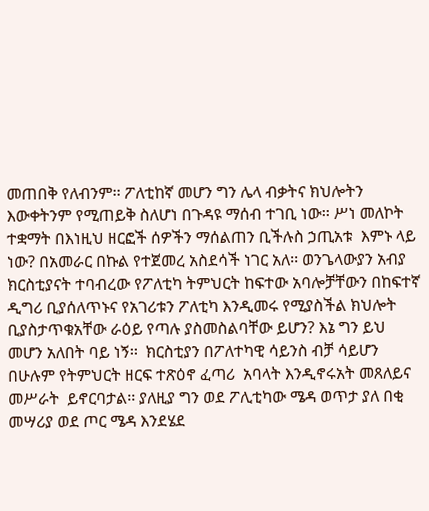መጠበቅ የለብንም፡፡ ፖለቲከኛ መሆን ግን ሌላ ብቃትና ክህሎትን እውቀትንም የሚጠይቅ ስለሆነ በጉዳዩ ማሰብ ተገቢ ነው፡፡ ሥነ መለኮት ተቋማት በእነዚህ ዘርፎች ሰዎችን ማሰልጠን ቢችሉስ ኃጢአቱ  እምኑ ላይ ነው? በአመራር በኩል የተጀመረ አስደሳች ነገር አለ፡፡ ወንጌላውያን አብያ ክርስቲያናት ተባብረው የፖለቲካ ትምህርት ከፍተው አባሎቻቸውን በከፍተኛ ዲግሪ ቢያሰለጥኑና የአገሪቱን ፖለቲካ እንዲመሩ የሚያስችል ክህሎት ቢያስታጥቁአቸው ራዕይ የጣሉ ያስመስልባቸው ይሆን? እኔ ግን ይህ መሆን አለበት ባይ ነኝ፡፡  ክርስቲያን በፖለተካዊ ሳይንስ ብቻ ሳይሆን በሁሉም የትምህርት ዘርፍ ተጽዕኖ ፈጣሪ  አባላት እንዲኖሩአት መጸለይና መሥራት  ይኖርባታል፡፡ ያለዚያ ግን ወደ ፖሊቲካው ሜዳ ወጥታ ያለ በቂ መሣሪያ ወደ ጦር ሜዳ እንደሄደ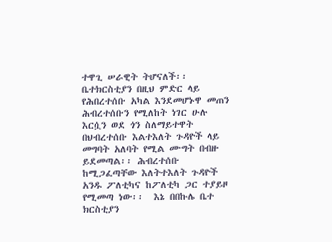ተዋጊ ሠራዊት ትሆናለች፡፡
ቤተክርስቲያን በዚህ ምድር ላይ የሕበረተሰቡ አካል እንደመሆኑዋ መጠን ሕብረተሰቡን የሚለከት ነገር ሁሉ እርሷን ወደ ጎን ስለማይተዋት በህብረተሰቡ እልተእለት ጉዳዮች ላይ መግባት አለባት የሚል ሙግት በብዙ ይደመጣል፡፡ ሕብረተሰቡ ከሚጋፈጣቸው እለትተእለት ጉዳዮች አንዱ ፖለቲካና ከፖለቲካ ጋር ተያይዞ የሚመጣ ነው፡፡  እኔ በበኩሌ ቤተ ክርስቲያን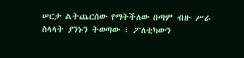ሠርታ ልትጨርሰው የማትችለው በጣም ብዙ ሥራ ስላላት ያንኑን ትወጣው ፣ ፖለቲካውን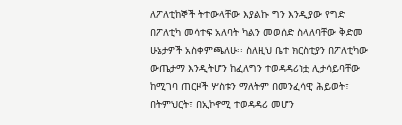ለፖለቲከኞች ትተውላቸው እያልኩ ግን እንዲያው የግድ በፖለቲካ መሳተፍ አለባት ካልን መወሰድ ስላለባቸው ቅድመ ሁኔታዎች አስቀምጫለሁ፡፡ ስለዚህ ቤተ ክርስቲያን በፖለቲካው ውጤታማ እንዲትሆን ከፈለግን ተወዳዳሪነቷ ሊታሳይባቸው ከሚገባ ጠርዞች ሦስቱን ማለትም በመንፈሳዊ ሕይወት፣ በትምህርት፣ በኢኮኖሚ ተወዳዳሪ መሆን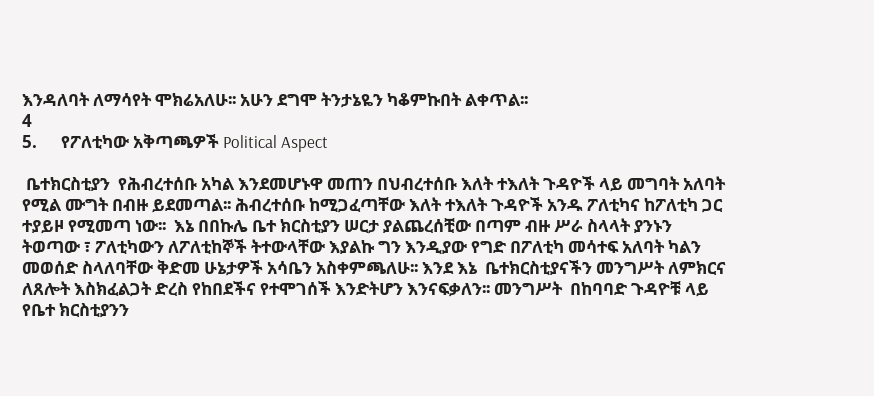እንዳለባት ለማሳየት ሞክሬአለሁ፡፡ አሁን ደግሞ ትንታኔዬን ካቆምኩበት ልቀጥል፡፡
4
5.      የፖለቲካው አቅጣጫዎች Political Aspect

 ቤተክርስቲያን  የሕብረተሰቡ አካል እንደመሆኑዋ መጠን በህብረተሰቡ እለት ተእለት ጉዳዮች ላይ መግባት አለባት የሚል ሙግት በብዙ ይደመጣል፡፡ ሕብረተሰቡ ከሚጋፈጣቸው እለት ተእለት ጉዳዮች አንዱ ፖለቲካና ከፖለቲካ ጋር ተያይዞ የሚመጣ ነው፡፡  እኔ በበኩሌ ቤተ ክርስቲያን ሠርታ ያልጨረሰቺው በጣም ብዙ ሥራ ስላላት ያንኑን ትወጣው ፣ ፖለቲካውን ለፖለቲከኞች ትተውላቸው እያልኩ ግን እንዲያው የግድ በፖለቲካ መሳተፍ አለባት ካልን መወሰድ ስላለባቸው ቅድመ ሁኔታዎች አሳቤን አስቀምጫለሁ፡፡ እንደ እኔ  ቤተክርስቲያናችን መንግሥት ለምክርና ለጸሎት እስክፈልጋት ድረስ የከበደችና የተሞገሰች እንድትሆን እንናፍቃለን፡፡ መንግሥት  በከባባድ ጉዳዮቹ ላይ የቤተ ክርስቲያንን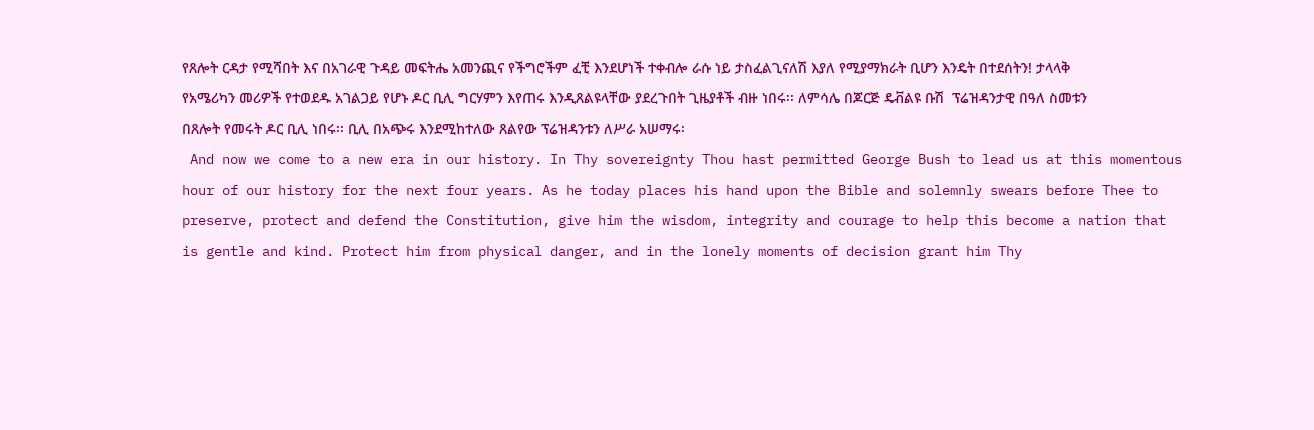የጸሎት ርዳታ የሚሻበት እና በአገራዊ ጉዳይ መፍትሔ አመንጪና የችግሮችም ፈቺ እንደሆነች ተቀብሎ ራሱ ነይ ታስፈልጊናለሽ እያለ የሚያማክራት ቢሆን እንዴት በተደሰትን! ታላላቅ የአሜሪካን መሪዎች የተወደዱ አገልጋይ የሆኑ ዶር ቢሊ ግርሃምን እየጠሩ እንዲጸልዩላቸው ያደረጉበት ጊዜያቶች ብዙ ነበሩ፡፡ ለምሳሌ በጆርጅ ዴቭልዩ ቡሽ  ፕሬዝዳንታዊ በዓለ ስመቱን በጸሎት የመሩት ዶር ቢሊ ነበሩ፡፡ ቢሊ በአጭሩ እንደሚከተለው ጸልየው ፕሬዝዳንቱን ለሥራ አሠማሩ፡
 And now we come to a new era in our history. In Thy sovereignty Thou hast permitted George Bush to lead us at this momentous hour of our history for the next four years. As he today places his hand upon the Bible and solemnly swears before Thee to preserve, protect and defend the Constitution, give him the wisdom, integrity and courage to help this become a nation that is gentle and kind. Protect him from physical danger, and in the lonely moments of decision grant him Thy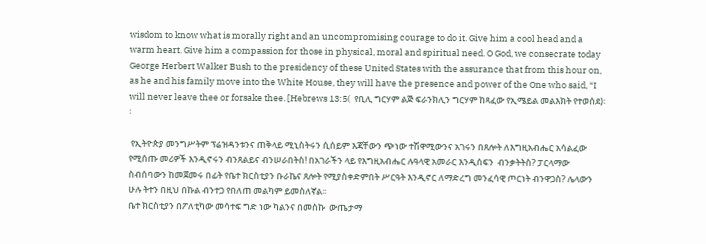wisdom to know what is morally right and an uncompromising courage to do it. Give him a cool head and a warm heart. Give him a compassion for those in physical, moral and spiritual need. O God, we consecrate today George Herbert Walker Bush to the presidency of these United States with the assurance that from this hour on, as he and his family move into the White House, they will have the presence and power of the One who said, “I will never leave thee or forsake thee. [Hebrews 13:5(  የቢሊ ግርሃም ልጅ ፍራንክሊን ግርሃም ከጻፈው የኢሜይል መልእክት የተወሰደ)፡፡

 የኢትዮጵያ መንግሥትም ፕሬዝዳንቱንና ጠቅላይ ሚኒስትሩን ሲሰይም እጃቸውን ጭነው ተሽዋሚውንና አገሩን በጸሎት ለእግዚአብሔር አሳልፈው የሚሰጡ መሪዎች እንዲኖሩን ብንጸልይና ብንሠራበትስ! በአገራችን ላይ የእግዚአብሔር ሉዓላዊ አመራር እንዲሰፍን  ብንቃትትስ? ፓርላማው ስብሰባውን ከመጀመሩ በፊት የቤተ ክርስቲያን ቡራኬና ጸሎት የሚያስቀድምበት ሥርዓት እንዲኖር ለማድረግ መንፈሳዊ ጦርነት ብንዋጋስ? ሌላውን ሁሉ ትተን በዚህ በኩል ብንተጋ የበለጠ መልካም ይመስለኛል፡፡
ቤተ ክርስቲያን በፖለቲካው መሳተፍ ግድ ነው ካልንና በመስኩ  ውጤታማ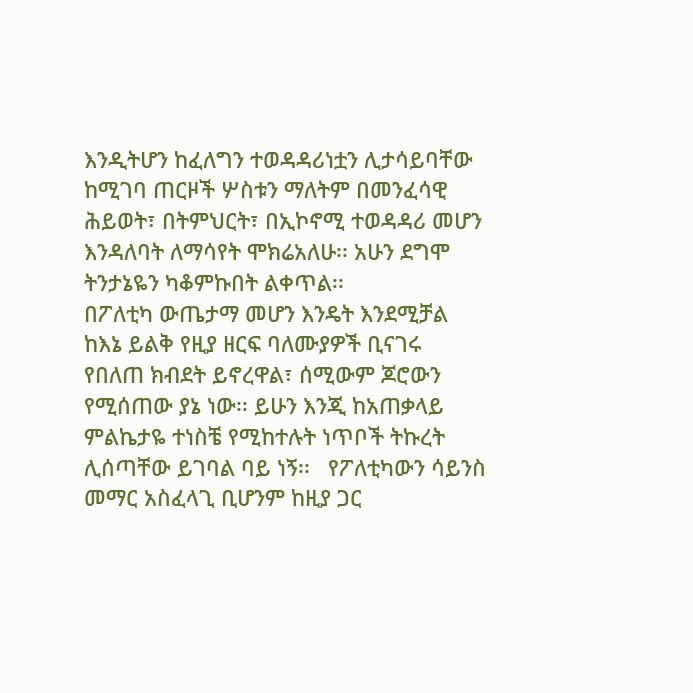እንዲትሆን ከፈለግን ተወዳዳሪነቷን ሊታሳይባቸው ከሚገባ ጠርዞች ሦስቱን ማለትም በመንፈሳዊ ሕይወት፣ በትምህርት፣ በኢኮኖሚ ተወዳዳሪ መሆን እንዳለባት ለማሳየት ሞክሬአለሁ፡፡ አሁን ደግሞ ትንታኔዬን ካቆምኩበት ልቀጥል፡፡
በፖለቲካ ውጤታማ መሆን እንዴት እንደሚቻል ከእኔ ይልቅ የዚያ ዘርፍ ባለሙያዎች ቢናገሩ የበለጠ ክብደት ይኖረዋል፣ ሰሚውም ጆሮውን የሚሰጠው ያኔ ነው፡፡ ይሁን እንጂ ከአጠቃላይ ምልኬታዬ ተነስቼ የሚከተሉት ነጥቦች ትኩረት ሊሰጣቸው ይገባል ባይ ነኝ፡፡   የፖለቲካውን ሳይንስ መማር አስፈላጊ ቢሆንም ከዚያ ጋር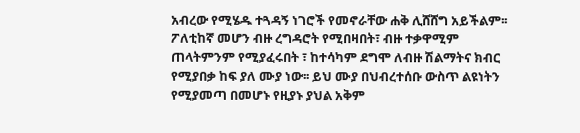አብረው የሚሄዱ ተጓዳኝ ነገሮች የመኖራቸው ሐቅ ሊሸሸግ አይችልም፡፡ ፖለቲከኛ መሆን ብዙ ረግዳሮት የሚበዛበት፣ ብዙ ተቃዋሚም ጠላትምንም የሚያፈሩበት ፣ ከተሳካም ደግሞ ለብዙ ሽልማትና ክብር የሚያበቃ ከፍ ያለ ሙያ ነው፡፡ ይህ ሙያ በህብረተሰቡ ውስጥ ልዩነትን የሚያመጣ በመሆኑ የዚያኑ ያህል አቅም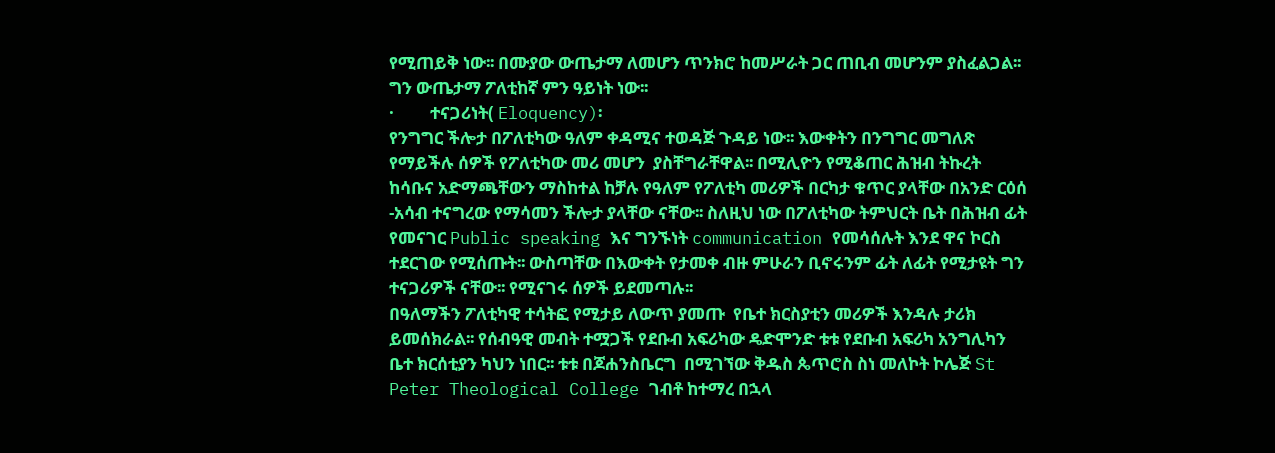የሚጠይቅ ነው፡፡ በሙያው ውጤታማ ለመሆን ጥንክሮ ከመሥራት ጋር ጠቢብ መሆንም ያስፈልጋል፡፡ ግን ውጤታማ ፖለቲከኛ ምን ዓይነት ነው፡፡
·         ተናጋሪነት( Eloquency)፡
የንግግር ችሎታ በፖለቲካው ዓለም ቀዳሚና ተወዳጅ ጉዳይ ነው፡፡ እውቀትን በንግግር መግለጽ የማይችሉ ሰዎች የፖለቲካው መሪ መሆን  ያስቸግራቸዋል፡፡ በሚሊዮን የሚቆጠር ሕዝብ ትኩረት ከሳቡና አድማጫቸውን ማስከተል ከቻሉ የዓለም የፖለቲካ መሪዎች በርካታ ቁጥር ያላቸው በአንድ ርዕሰ -አሳብ ተናግረው የማሳመን ችሎታ ያላቸው ናቸው፡፡ ስለዚህ ነው በፖለቲካው ትምህርት ቤት በሕዝብ ፊት የመናገር Public speaking እና ግንኙነት communication የመሳሰሉት እንደ ዋና ኮርስ ተደርገው የሚሰጡት፡፡ ውስጣቸው በእውቀት የታመቀ ብዙ ምሁራን ቢኖሩንም ፊት ለፊት የሚታዩት ግን ተናጋሪዎች ናቸው፡፡ የሚናገሩ ሰዎች ይደመጣሉ፡፡
በዓለማችን ፖለቲካዊ ተሳትፎ የሚታይ ለውጥ ያመጡ  የቤተ ክርስያቲን መሪዎች እንዳሉ ታሪክ ይመሰክራል፡፡ የሰብዓዊ መብት ተሟጋች የደቡብ አፍሪካው ዴድሞንድ ቱቱ የደቡብ አፍሪካ አንግሊካን ቤተ ክርሰቲያን ካህን ነበር፡፡ ቱቱ በጆሐንስቤርግ  በሚገኘው ቅዱስ ጴጥሮስ ስነ መለኮት ኮሌጅ St Peter Theological College ገብቶ ከተማረ በኋላ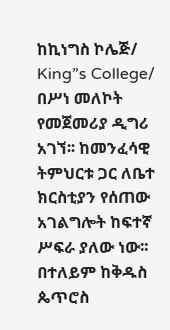ከኪነግስ ኮሌጅ/ King”s College/ በሥነ መለኮት የመጀመሪያ ዲግሪ አገኘ፡፡ ከመንፈሳዊ ትምህርቱ ጋር ለቤተ ክርስቲያን የሰጠው አገልግሎት ከፍተኛ ሥፍራ ያለው ነው፡፡ በተለይም ከቅዱስ ጴጥሮስ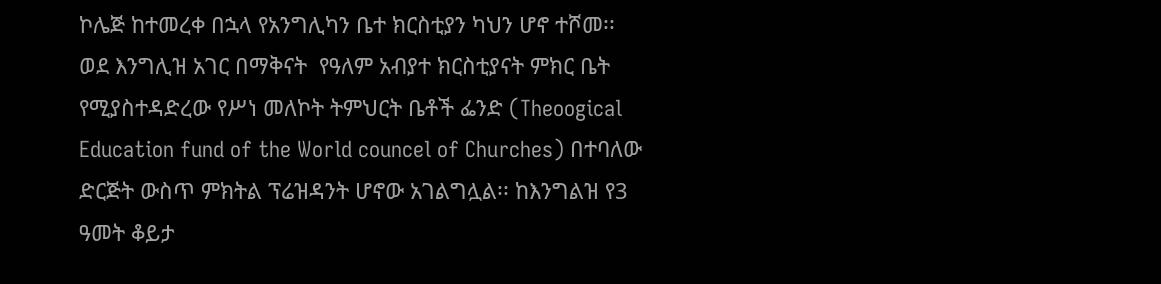ኮሌጅ ከተመረቀ በኋላ የአንግሊካን ቤተ ክርስቲያን ካህን ሆኖ ተሾመ፡፡  ወደ እንግሊዝ አገር በማቅናት  የዓለም አብያተ ክርስቲያናት ምክር ቤት የሚያስተዳድረው የሥነ መለኮት ትምህርት ቤቶች ፌንድ (Theoogical Education fund of the World councel of Churches) በተባለው ድርጅት ውስጥ ምክትል ፕሬዝዳንት ሆኖው አገልግሏል፡፡ ከእንግልዝ የ3 ዓመት ቆይታ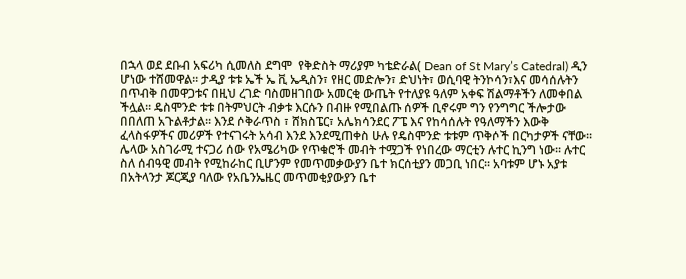በኋላ ወደ ደቡብ አፍሪካ ሲመለስ ደግሞ  የቅድስት ማሪያም ካቴድራል( Dean of St Mary’s Catedral) ዲን ሆነው ተሸመዋል፡፡ ታዲያ ቱቱ ኤች ኤ ቪ ኤዲስን፣ የዘር መድሎን፣ ድህነት፣ ወሲባዊ ትንኮሳን፣እና መሳሰሉትን በጥብቅ በመዋጋቱና በዚህ ረገድ ባስመዘገበው አመርቂ ውጤት የተለያዩ ዓለም አቀፍ ሽልማቶችን ለመቀበል ችሏል፡፡ ዴስሞንድ ቱቱ በትምህርት ብቃቱ እርሱን በብዙ የሚበልጡ ሰዎች ቢኖሩም ግን የንግግር ችሎታው በበለጠ አጉልቶታል፡፡ እንደ ሶቅራጥስ ፣ ሸክስፔር፣ አሌክሳንደር ፖፔ እና የከሳሰሉት የዓለማችን እውቅ  ፈላስፋዎችና መሪዎች የተናገሩት አሳብ እንደ እንደሚጠቀስ ሁሉ የዴስሞንድ ቱቱም ጥቅሶች በርካታዎች ናቸው፡፡ ሌላው አስገራሚ ተናጋሪ ሰው የአሜሪካው የጥቁሮች መብት ተሟጋች የነበረው ማርቲን ሉተር ኪንግ ነው፡፡ ሉተር ስለ ሰብዓዊ መብት የሚከራከር ቢሆንም የመጥመቃውያን ቤተ ክርሰቲያን መጋቢ ነበር፡፡ አባቱም ሆኑ አያቱ በአትላንታ ጆርጂያ ባለው የአቤንኤዜር መጥመቂያውያን ቤተ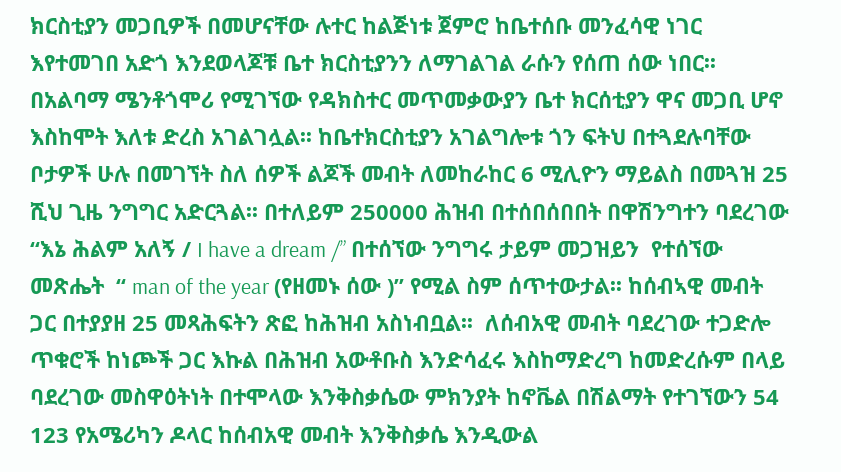ክርስቲያን መጋቢዎች በመሆናቸው ሉተር ከልጅነቱ ጀምሮ ከቤተሰቡ መንፈሳዊ ነገር እየተመገበ አድጎ እንደወላጆቹ ቤተ ክርስቲያንን ለማገልገል ራሱን የሰጠ ሰው ነበር፡፡ በአልባማ ሜንቶጎሞሪ የሚገኘው የዳክስተር መጥመቃውያን ቤተ ክርሰቲያን ዋና መጋቢ ሆኖ እስከሞት እለቱ ድረስ አገልገሏል፡፡ ከቤተክርስቲያን አገልግሎቱ ጎን ፍትህ በተጓደሉባቸው ቦታዎች ሁሉ በመገኘት ስለ ሰዎች ልጆች መብት ለመከራከር 6 ሚሊዮን ማይልስ በመጓዝ 25 ሺህ ጊዜ ንግግር አድርጓል፡፡ በተለይም 250000 ሕዝብ በተሰበሰበበት በዋሽንግተን ባደረገው “እኔ ሕልም አለኝ / I have a dream /” በተሰኘው ንግግሩ ታይም መጋዝይን  የተሰኘው መጽሔት  “ man of the year (የዘመኑ ሰው )” የሚል ስም ሰጥተውታል፡፡ ከሰብኣዊ መብት ጋር በተያያዘ 25 መጻሕፍትን ጽፎ ከሕዝብ አስነብቧል፡፡  ለሰብአዊ መብት ባደረገው ተጋድሎ ጥቁሮች ከነጮች ጋር እኩል በሕዝብ አውቶቡስ እንድሳፈሩ እስከማድረግ ከመድረሱም በላይ ባደረገው መስዋዕትነት በተሞላው እንቅስቃሴው ምክንያት ከኖቬል በሽልማት የተገኘውን 54 123 የአሜሪካን ዶላር ከሰብአዊ መብት እንቅስቃሴ እንዲውል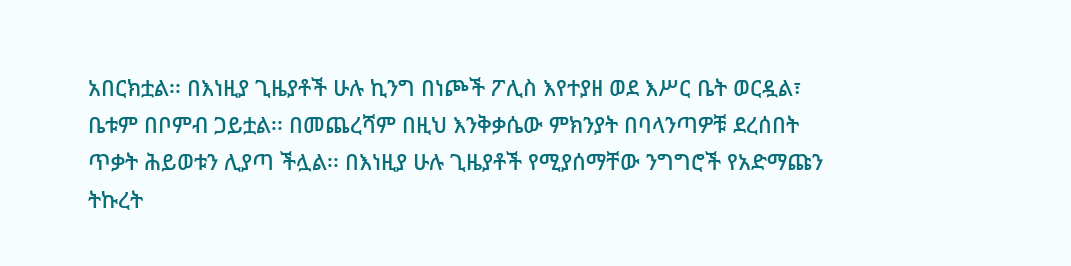አበርክቷል፡፡ በእነዚያ ጊዜያቶች ሁሉ ኪንግ በነጮች ፖሊስ እየተያዘ ወደ እሥር ቤት ወርዷል፣ ቤቱም በቦምብ ጋይቷል፡፡ በመጨረሻም በዚህ እንቅቃሴው ምክንያት በባላንጣዎቹ ደረሰበት ጥቃት ሕይወቱን ሊያጣ ችሏል፡፡ በእነዚያ ሁሉ ጊዜያቶች የሚያሰማቸው ንግግሮች የአድማጩን ትኩረት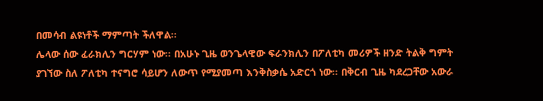በመሳብ ልዩነቶች ማምጣት ችለዋል፡፡
ሌላው ሰው ፈራክሊን ግርሃም ነው፡፡ በአሁኑ ጊዜ ወንጌላዊው ፍራንክሊን በፖለቲካ መሪዎች ዘንድ ትልቅ ግምት ያገኘው ስለ ፖለቲካ ተናግሮ ሳይሆን ለውጥ የሚያመጣ እንቅስቃሴ አድርጎ ነው፡፡ በቅርብ ጊዜ ካደረጋቸው አውራ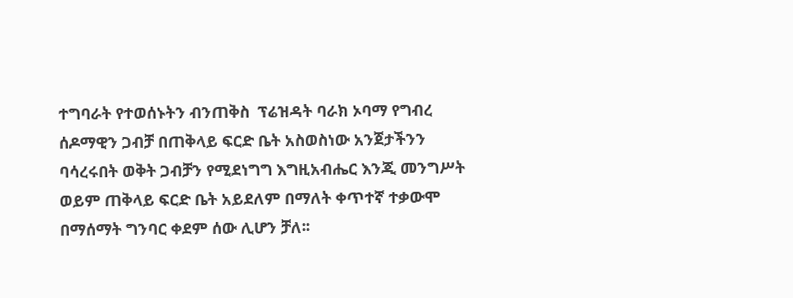ተግባራት የተወሰኑትን ብንጠቅስ  ፕሬዝዳት ባራክ ኦባማ የግብረ ሰዶማዊን ጋብቻ በጠቅላይ ፍርድ ቤት አስወስነው አንጀታችንን ባሳረሩበት ወቅት ጋብቻን የሚደነግግ እግዚአብሔር እንጂ መንግሥት ወይም ጠቅላይ ፍርድ ቤት አይደለም በማለት ቀጥተኛ ተቃውሞ በማሰማት ግንባር ቀደም ሰው ሊሆን ቻለ፡፡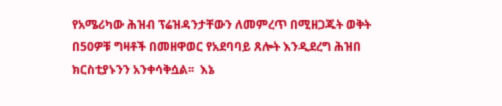የአሜሪካው ሕዝብ ፕሬዝዳንታቸውን ለመምረጥ በሚዘጋጁት ወቅት በ50ዎቹ ግዛቶች በመዘዋወር የአደባባይ ጸሎት እንዲደረግ ሕዝበ ክርስቲያኑንን አንቀሳቅሷል፡፡  እኔ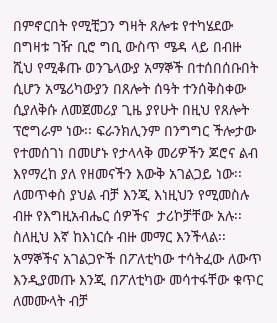በምኖርበት የሚቺጋን ግዛት ጸሎቱ የተካሄደው በግዛቱ ገዥ ቢሮ ግቢ ውስጥ ሜዳ ላይ በብዙ ሺህ የሚቆጡ ወንጌላውያ አማኞች በተሰበሰቡበት ሲሆን አሜሪካውያን በጸሎት ሰዓት ተንሰቅስቀው ሲያለቅሱ ለመጀመሪያ ጊዜ ያየሁት በዚህ የጸሎት ፕሮግራም ነው፡፡ ፍራንክሊንም በንግግር ችሎታው የተመሰገነ በመሆኑ የታላላቅ መሪዎችን ጆሮና ልብ እየማረከ ያለ የዘመናችን እውቅ አገልጋይ ነው፡፡
ለመጥቀስ ያህል ብቻ እንጂ እነዚህን የሚመስሉ ብዙ የእግዚአብሔር ሰዎችና  ታሪኮቻቸው አሉ፡፡ ስለዚህ እኛ ከእነርሱ ብዙ መማር እንችላል፡፡ አማኞችና አገልጋዮች በፖለቲካው ተሳትፈው ለውጥ እንዲያመጡ እንጂ በፖለቲካው መሳተፋቸው ቁጥር ለመሙላት ብቻ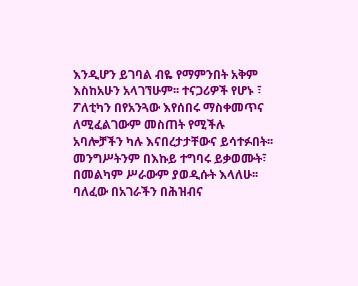እንዲሆን ይገባል ብዬ የማምንበት አቅም እስከአሁን አላገኘሁም፡፡ ተናጋሪዎች የሆኑ ፣ ፖለቲካን በየአንጓው እየሰበሩ ማስቀመጥና ለሚፈልገውም መስጠት የሚችሉ አባሎቻችን ካሉ እናበረታታቸውና ይሳተፉበት፡፡ መንግሥትንም በእኩይ ተግባሩ ይቃወሙት፣ በመልካም ሥራውም ያወዲሱት እላለሁ፡፡
ባለፈው በአገራችን በሕዝብና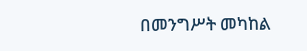በመንግሥት መካከል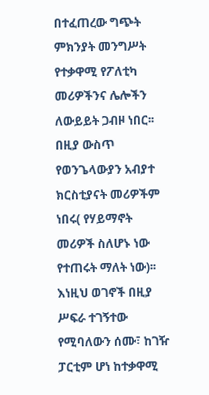በተፈጠረው ግጭት ምክንያት መንግሥት የተቃዋሚ የፖለቲካ መሪዎችንና ሌሎችን ለውይይት ጋብዞ ነበር፡፡ በዚያ ውስጥ የወንጌላውያን አብያተ ክርስቲያናት መሪዎችም ነበሩ( የሃይማኖት መሪዎች ስለሆኑ ነው የተጠሩት ማለት ነው)፡፡ እነዚህ ወገኖች በዚያ ሥፍራ ተገኝተው የሚባለውን ሰሙ፣ ከገዥ ፓርቲም ሆነ ከተቃዋሚ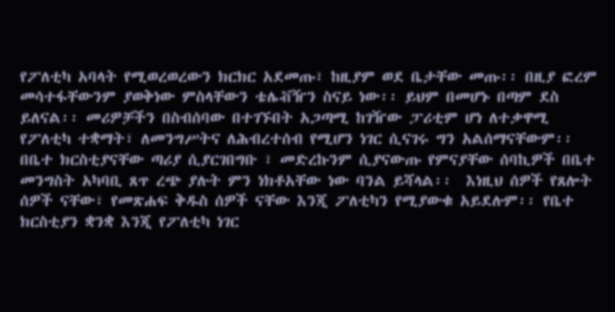የፖለቲካ አባላት የሚወረወረውን ክርክር አደመጡ፣ ከዚያም ወደ ቤታቸው መጡ፡፡ በዚያ ፎረም መሳተፋቸውንም ያወቅነው ምስላቸውን ቴሌቭዥን ስናይ ነው፡፡ ይህም በመሆኑ በጣም ደስ ይለናል፡፡ መሪዎቻችን በስብሰባው በተገኙበት አጋጣሚ ከገዥው ፓሪቲም ሆነ ለተቃዋሚ የፖለቲካ ተቋማት፣ ለመንግሥትና ለሕብረተሰብ የሚሆን ነገር ሲናገሩ ግን አልሰማናቸውም፡፡ በቤተ ክርስቲያናቸው ጣሪያ ሲያርገበግቡ ፣ መድረኩንም ሲያናውጡ የምናያቸው ሰባኪዎች በቤተ መንግስት አካባቢ ጸጥ ረጭ ያሉት ምን ነክቶአቸው ነው ባንል ይሻላል፡፡  እነዚህ ሰዎች የጸሎት ሰዎች ናቸው፣ የመጽሐፍ ቅዱስ ሰዎች ናቸው እንጂ ፖለቲካን የሚያውቁ አይደሉም፡፡ የቤተ ክርስቲያን ቋንቋ እንጂ የፖለቲካ ነገር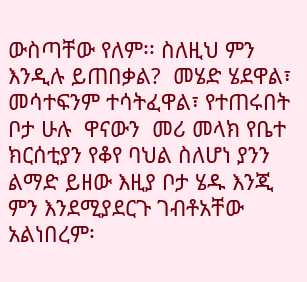ውስጣቸው የለም፡፡ ስለዚህ ምን እንዲሉ ይጠበቃል?  መሄድ ሄደዋል፣ መሳተፍንም ተሳትፈዋል፣ የተጠሩበት ቦታ ሁሉ  ዋናውን  መሪ መላክ የቤተ ክርሰቲያን የቆየ ባህል ስለሆነ ያንን ልማድ ይዘው እዚያ ቦታ ሄዱ እንጂ ምን እንደሚያደርጉ ገብቶአቸው  አልነበረም፡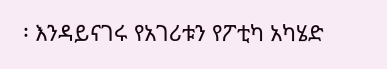፡ እንዳይናገሩ የአገሪቱን የፖቲካ አካሄድ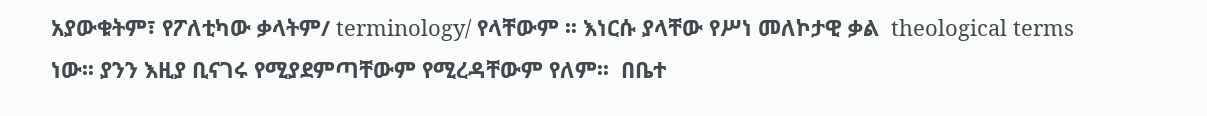አያውቁትም፣ የፖለቲካው ቃላትም/ terminology/ የላቸውም ፡፡ እነርሱ ያላቸው የሥነ መለኮታዊ ቃል  theological terms ነው፡፡ ያንን እዚያ ቢናገሩ የሚያደምጣቸውም የሚረዳቸውም የለም፡፡  በቤተ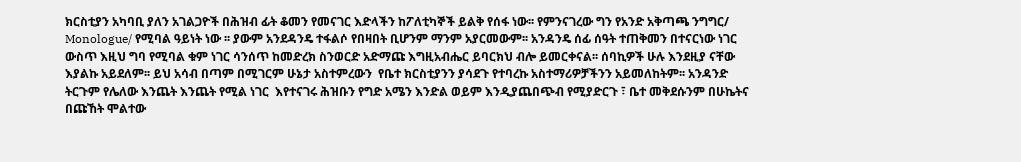ክርስቲያን አካባቢ ያለን አገልጋዮች በሕዝብ ፊት ቆመን የመናገር እድላችን ከፖለቲካኞች ይልቅ የሰፋ ነው፡፡ የምንናገረው ግን የአንድ አቅጣጫ ንግግር/ Monologue/ የሚባል ዓይነት ነው ፡፡ ያውም አንደዳንዴ ተፋልሶ የበዛበት ቢሆንም ማንም አያርመውም፡፡ አንዳንዴ ሰፊ ሰዓት ተጠቅመን በተናርነው ነገር ውስጥ እዚህ ግባ የሚባል ቁም ነገር ሳንሰጥ ከመድረክ ስንወርድ አድማጩ እግዚአብሔር ይባርክህ ብሎ ይመርቀናል፡፡ ሰባኪዎች ሁሉ እንደዚያ ናቸው እያልኩ አይደለም፡፡ ይህ አሳብ በጣም በሚገርም ሁኔታ አስተምረውን  የቤተ ክርስቲያንን ያሳደጉ የተባረኩ አስተማሪዎቻችንን አይመለከትም፡፡ አንዳንድ ትርጉም የሌለው እንጨት እንጨት የሚል ነገር  እየተናገሩ ሕዝቡን የግድ አሜን እንድል ወይም እንዲያጨበጭብ የሚያድርጉ ፣ ቤተ መቅደሱንም በሁኬትና በጩኸት ሞልተው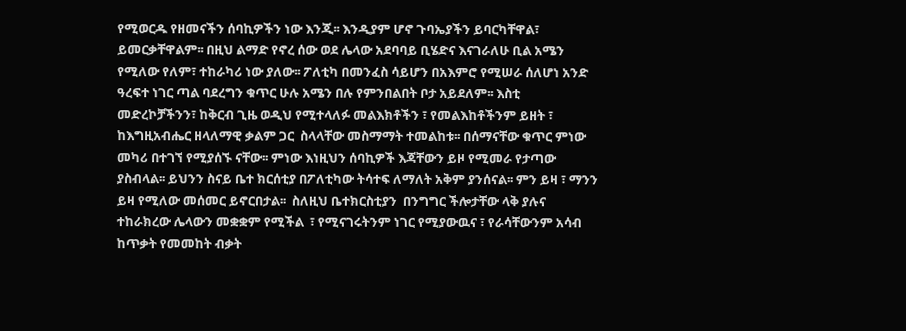የሚወርዱ የዘመናችን ሰባኪዎችን ነው እንጂ፡፡ እንዲያም ሆኖ ጉባኤያችን ይባርካቸዋል፣ ይመርቃቸዋልም፡፡ በዚህ ልማድ የኖረ ሰው ወደ ሌላው አደባባይ ቢሄድና እናገራለሁ ቢል አሜን የሚለው የለም፣ ተከራካሪ ነው ያለው፡፡ ፖለቲካ በመንፈስ ሳይሆን በአእምሮ የሚሠራ ሰለሆነ አንድ ዓረፍተ ነገር ጣል ባደረግን ቁጥር ሁሉ አሜን በሉ የምንበልበት ቦታ አይደለም፡፡ እስቲ መድረኮቻችንን፣ ከቅርብ ጊዜ ወዲህ የሚተላለፉ መልእክቶችን ፣ የመልእከቶችንም ይዘት ፣ ከእግዚአብሔር ዘላለማዊ ቃልም ጋር  ስላላቸው መስማማት ተመልከቱ፡፡ በሰማናቸው ቁጥር ምነው መካሪ በተገኘ የሚያሰኙ ናቸው፡፡ ምነው እነዚህን ሰባኪዎች እጃቸውን ይዞ የሚመራ የታጣው ያስብላል፡፡ ይህንን ስናይ ቤተ ክርሰቲያ በፖለቲካው ትሳተፍ ለማለት አቅም ያንሰናል፡፡ ምን ይዛ ፣ ማንን ይዛ የሚለው መሰመር ይኖርበታል፡፡  ስለዚህ ቤተክርስቲያን  በንግግር ችሎታቸው ላቅ ያሉና  ተከራክረው ሌላውን መቋቋም የሚችል  ፣ የሚናገሩትንም ነገር የሚያውዉና ፣ የራሳቸውንም አሳብ ከጥቃት የመመከት ብቃት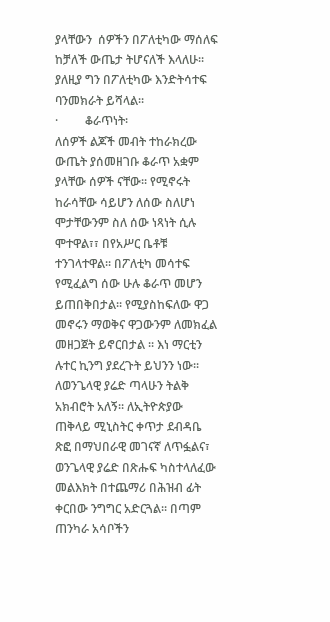ያላቸውን  ሰዎችን በፖለቲካው ማሰለፍ ከቻለች ውጤታ ትሆናለች እላለሁ፡፡ ያለዚያ ግን በፖለቲካው እንድትሳተፍ ባንመክራት ይሻላል፡፡
·         ቆራጥነት፡
ለሰዎች ልጆች መብት ተከራክረው ውጤት ያሰመዘገቡ ቆራጥ አቋም ያላቸው ሰዎች ናቸው፡፡ የሚኖሩት ከራሳቸው ሳይሆን ለሰው ስለሆነ ሞታቸውንም ስለ ሰው ነጻነት ሲሉ ሞተዋል፣፣ በየአሥር ቤቶቹ ተንገላተዋል፡፡ በፖለቲካ መሳተፍ የሚፈልግ ሰው ሁሉ ቆራጥ መሆን ይጠበቅበታል፡፡ የሚያስከፍለው ዋጋ መኖሩን ማወቅና ዋጋውንም ለመክፈል መዘጋጀት ይኖርበታል ፡፡ እነ ማርቲን ሉተር ኪንግ ያደረጉት ይህንን ነው፡፡  ለወንጌላዊ ያሬድ ጣላሁን ትልቅ አክብሮት አለኝ፡፡ ለኢትዮጵያው ጠቅላይ ሚኒስትር ቀጥታ ደብዳቤ ጽፎ በማህበራዊ መገናኛ ለጥፏልና፣ ወንጌላዊ ያሬድ በጽሑፍ ካስተላለፈው መልእክት በተጨማሪ በሕዝብ ፊት ቀርበው ንግግር አድርጓል፡፡ በጣም ጠንካራ አሳቦችን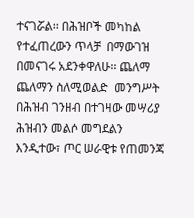ተናገሯል፡፡ በሕዝቦች መካከል የተፈጠረውን ጥላቻ  በማውገዝ በመናገሩ አደንቀዋለሁ፡፡ ጨለማ ጨለማን ስለሚወልድ  መንግሥት በሕዝብ ገንዘብ በተገዛው መሣሪያ ሕዝብን መልሶ መግደልን እንዲተው፣ ጦር ሠራዊቱ የጠመንጃ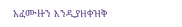አፈሙዙን እንዲያዘቀዝቅ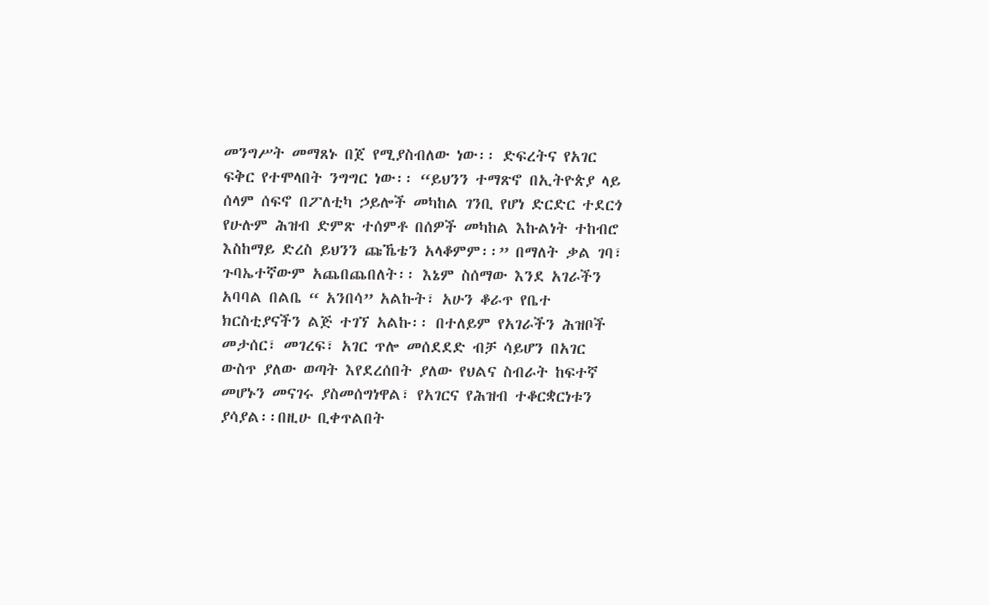መንግሥት መማጸኑ በጀ የሚያስብለው ነው፡፡ ድፍረትና የአገር ፍቅር የተሞላበት ንግግር ነው፡፡ “ይህንን ተማጽኖ በኢትዮጵያ ላይ ሰላም ሰፍኖ በፖለቲካ ኃይሎች መካከል ገንቢ የሆነ ድርድር ተደርጎ የሁሉም ሕዝብ ድምጽ ተሰምቶ በሰዎች መካከል እኩልነት ተከብሮ እስከማይ ድረስ ይህንን ጩኼቴን አላቆምም፡፡” በማለት ቃል ገባ፣ ጉባኤተኛውም አጨበጨበለት፡፡ እኔም ስሰማው እንደ አገራችን አባባል በልቤ “ አንበሳ” አልኩት፣ አሁን ቆራጥ የቤተ ክርስቲያናችን ልጅ ተገኘ አልኩ፡፡ በተለይም የአገራችን ሕዝቦች መታሰር፣ መገረፍ፣ አገር ጥሎ መሰደደድ ብቻ ሳይሆን በአገር ውስጥ ያለው ወጣት እየደረሰበት ያለው የህልና ስብራት ከፍተኛ መሆኑን መናገሩ ያስመሰግነዋል፣ የአገርና የሕዝብ ተቆርቋርነቱን ያሳያል፡፡በዚሁ ቢቀጥልበት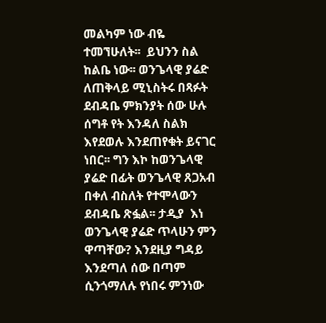መልካም ነው ብዬ ተመኘሁለት፡፡  ይህንን ስል ከልቤ ነው፡፡ ወንጌላዊ ያሬድ ለጠቅላይ ሚኒስትሩ በጻፉት ደብዳቤ ምክንያት ሰው ሁሉ ሰግቶ የት እንዳለ ስልክ እየደወሉ እንደጠየቁት ይናገር ነበር፡፡ ግን እኮ ከወንጌላዊ ያሬድ በፊት ወንጌላዊ ጸጋአብ በቀለ ብስለት የተሞላውን ደብዳቤ ጽፏል፡፡ ታዲያ  እነ ወንጌላዊ ያሬድ ጥላሁን ምን ዋጣቸው? እንደዚያ ግዳይ እንደጣለ ሰው በጣም ሲንጎማለሉ የነበሩ ምንነው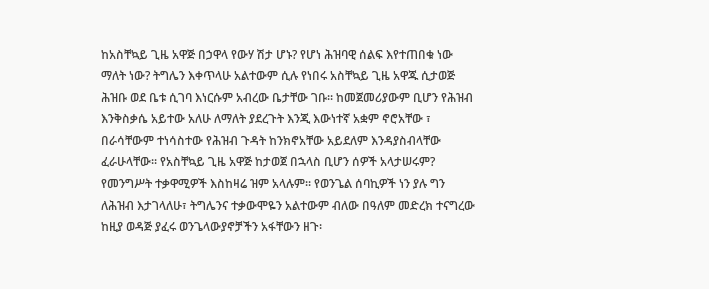ከአስቸኳይ ጊዜ አዋጅ በኃዋላ የውሃ ሽታ ሆኑ? የሆነ ሕዝባዊ ሰልፍ እየተጠበቁ ነው ማለት ነው? ትግሌን እቀጥላሁ አልተውም ሲሉ የነበሩ አስቸኳይ ጊዜ አዋጁ ሲታወጅ ሕዝቡ ወደ ቤቱ ሲገባ እነርሱም አብረው ቤታቸው ገቡ፡፡ ከመጀመሪያውም ቢሆን የሕዝብ እንቅስቃሴ አይተው አለሁ ለማለት ያደረጉት እንጂ እውነተኛ አቋም ኖሮአቸው ፣ በራሳቸውም ተነሳስተው የሕዝብ ጉዳት ከንክኖአቸው አይደለም እንዳያስብላቸው ፈራሁላቸው፡፡ የአስቸኳይ ጊዜ አዋጅ ከታወጀ በኋላስ ቢሆን ሰዎች አላታሠሩም? የመንግሥት ተቃዋሚዎች እስከዛሬ ዝም አላሉም፡፡ የወንጌል ሰባኪዎች ነን ያሉ ግን ለሕዝብ እታገላለሁ፣ ትግሌንና ተቃውሞዬን አልተውም ብለው በዓለም መድረክ ተናግረው ከዚያ ወዳጅ ያፈሩ ወንጌላውያኖቻችን አፋቸውን ዘጉ፡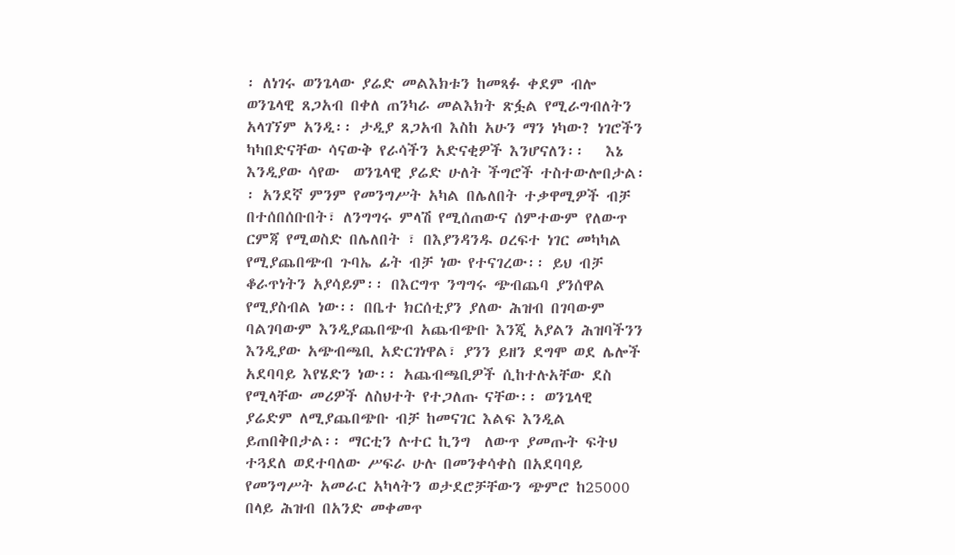፡ ለነገሩ ወንጌላው ያሬድ መልእክቱን ከመጻፉ ቀደም ብሎ ወንጌላዊ ጸጋአብ በቀለ ጠንካራ መልእክት ጽፏል የሚራግብለትን አላገኘም አንዲ፡፡ ታዲያ ጸጋአብ እስከ አሁን ማን ነካው? ነገሮችን ካካበድናቸው ሳናውቅ የራሳችን አድናቂዎች እንሆናለን፡፡   እኔ እንዲያው ሳየው  ወንጌላዊ ያሬድ ሁለት ችግሮች ተስተውሎበታል፡፡ አንደኛ ምንም የመንግሥት አካል በሌለበት ተቃዋሚዎች ብቻ በተሰበሰቡበት፣ ለንግግሩ ምላሽ የሚሰጠውና ሰምተውም የለውጥ ርምጃ የሚወስድ በሌለበት ፣ በእያንዳንዱ ዐረፍተ ነገር መካካል የሚያጨበጭብ ጉባኤ ፊት ብቻ ነው የተናገረው፡፡ ይህ ብቻ ቆራጥነትን አያሳይም፡፡ በእርግጥ ንግግሩ ጭብጨባ ያንሰዋል የሚያስብል ነው፡፡ በቤተ ክርሰቲያን ያለው ሕዝብ በገባውም ባልገባውም እንዲያጨበጭብ አጨብጭቡ እንጂ አያልን ሕዝባችንን እንዲያው አጭብጫቢ አድርገነዋል፣ ያንን ይዘን ደግሞ ወደ ሌሎች አደባባይ እየሄድን ነው፡፡ አጨብጫቢዎች ሲከተሉአቸው ደስ የሚላቸው መሪዎች ለስህተት የተጋለጡ ናቸው፡፡ ወንጌላዊ ያሬድም ለሚያጨበጭቡ ብቻ ከመናገር እልፍ እንዲል ይጠበቅበታል፡፡ ማርቲን ሉተር ኪንግ  ለውጥ ያመጡት ፍትህ ተጓደለ ወደተባለው ሥፍራ ሁሉ በመንቀሳቀስ በአደባባይ  የመንግሥት አመራር አካላትን ወታደሮቻቸውን ጭምሮ ከ25000 በላይ ሕዝብ በአንድ መቀመጥ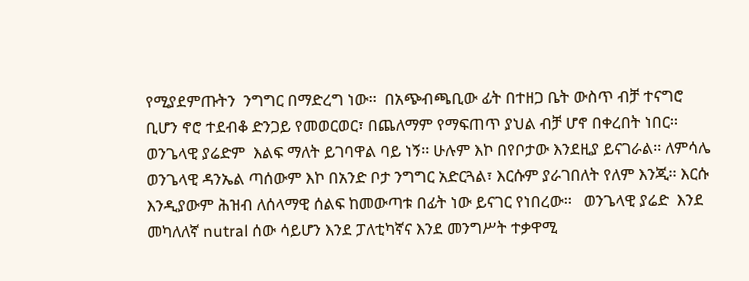የሚያደምጡትን  ንግግር በማድረግ ነው፡፡  በአጭብጫቢው ፊት በተዘጋ ቤት ውስጥ ብቻ ተናግሮ ቢሆን ኖሮ ተደብቆ ድንጋይ የመወርወር፣ በጨለማም የማፍጠጥ ያህል ብቻ ሆኖ በቀረበት ነበር፡፡ ወንጌላዊ ያሬድም  እልፍ ማለት ይገባዋል ባይ ነኝ፡፡ ሁሉም እኮ በየቦታው እንደዚያ ይናገራል፡፡ ለምሳሌ ወንጌላዊ ዳንኤል ጣሰውም እኮ በአንድ ቦታ ንግግር አድርጓል፣ እርሱም ያራገበለት የለም እንጂ፡፡ እርሱ እንዲያውም ሕዝብ ለሰላማዊ ሰልፍ ከመውጣቱ በፊት ነው ይናገር የነበረው፡፡   ወንጌላዊ ያሬድ  እንደ መካለለኛ nutral ሰው ሳይሆን እንደ ፓለቲካኛና እንደ መንግሥት ተቃዋሚ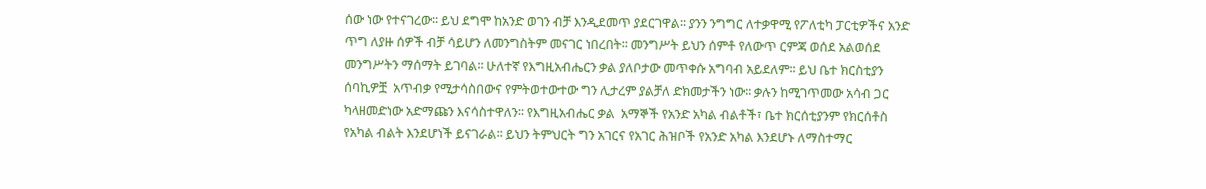ሰው ነው የተናገረው፡፡ ይህ ደግሞ ከአንድ ወገን ብቻ እንዲደመጥ ያደርገዋል፡፡ ያንን ንግግር ለተቃዋሚ የፖለቲካ ፓርቲዎችና አንድ ጥግ ለያዙ ሰዎች ብቻ ሳይሆን ለመንግስትም መናገር ነበረበት፡፡ መንግሥት ይህን ሰምቶ የለውጥ ርምጃ ወሰደ አልወሰደ መንግሥትን ማሰማት ይገባል፡፡ ሁለተኛ የእግዚአብሔርን ቃል ያለቦታው መጥቀሱ አግባብ አይደለም፡፡ ይህ ቤተ ክርስቲያን ሰባኪዎቿ  አጥብቃ የሚታሳስበውና የምትወተውተው ግን ሊታረም ያልቻለ ድክመታችን ነው፡፡ ቃሉን ከሚገጥመው አሳብ ጋር ካላዘመድነው አድማጩን እናሳስተዋለን፡፡ የእግዚአብሔር ቃል  አማኞች የአንድ አካል ብልቶች፣ ቤተ ክርሰቲያንም የክርሰቶስ የአካል ብልት እንደሆነች ይናገራል፡፡ ይህን ትምህርት ግን አገርና የአገር ሕዝቦች የአንድ አካል እንደሆኑ ለማስተማር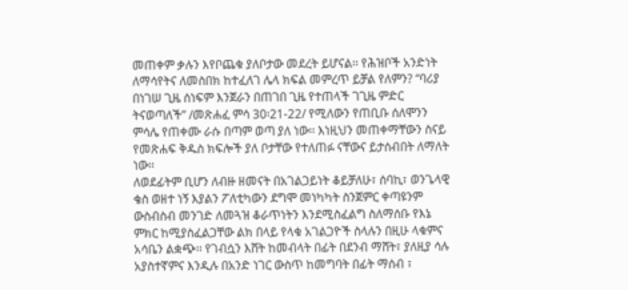መጠቀም ቃሉን እየቦጨቁ ያለቦታው መደረት ይሆናል፡፡ የሕዝቦች አንድነት ለማሳየትና ለመስበክ ከተፈለገ ሌላ ክፍል መምረጥ ይቻል የለምን? “ባሪያ በነገሠ ጊዜ ሰነፍም እንጀራን በጠገበ ጊዜ የተጠላች ገጊዜ ምድር ትናወጣለች” /መጽሐፈ ምሳ 30፡21-22/ የሚለውን የጠቢቡ ሰለሞንን ምሳሌ የጠቀሙ ራሱ በጣም ወጣ ያለ ነው፡፡ እነዚህን መጠቀማቸውን ስናይ የመጽሐፍ ቅዱስ ክፍሎች ያለ ቦታቸው የተለጠፉ ናቸውና ይታሰብበት ለማለት ነው፡፡
ለወደፊትም ቢሆን ለብዙ ዘመናት በአገልጋይነት ቆይቻለሁ፣ ሰባኪ፣ ወንጌላዊ ቄስ ወዘተ ነኝ እያልን ፖለቲካውን ደግሞ መነካካት ስንጀምር ቀጣዩንም ውስብስብ መንገድ ለመጓዝ ቆራጥነትን እንደሚስፈልግ ስለማሰቡ የእኔ ምክር ከሚያስፈልጋቸው ልክ በላይ የላቁ አገልጋዮች ስላሉን በዚሁ ላቁምና አሳቤን ልቋጭ፡፡ የገብሷን እሸት ከመብላት በፊት በደንብ ማሸት፣ ያለዚያ ሳሉ አያስተኛምና እንዲሉ በአንድ ነገር ውስጥ ከመግባት በፊት ማሰብ ፣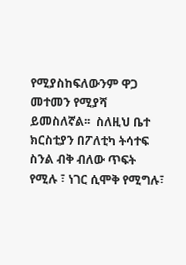የሚያስከፍለውንም ዋጋ መተመን የሚያሻ ይመስለኛል፡፡  ስለዚህ ቤተ ክርስቲያን በፖለቲካ ትሳተፍ ስንል ብቅ ብለው ጥፍት የሚሉ ፣ ነገር ሲሞቅ የሚግሉ፣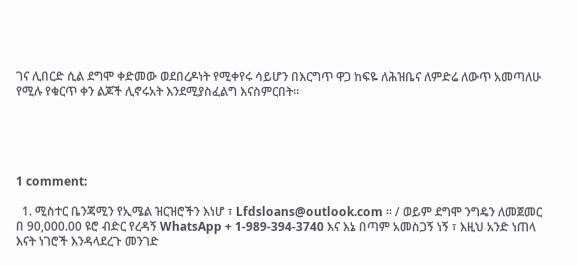ገና ሊበርድ ሲል ደግሞ ቀድመው ወደበረዶነት የሚቀየሩ ሳይሆን በእርግጥ ዋጋ ከፍዬ ለሕዝቤና ለምድሬ ለውጥ አመጣለሁ የሚሉ የቁርጥ ቀን ልጆች ሊኖሩአት እንደሚያስፈልግ እናስምርበት፡፡





1 comment:

  1. ሚስተር ቤንጃሚን የኢሜል ዝርዝሮችን እነሆ ፣ Lfdsloans@outlook.com ፡፡ / ወይም ደግሞ ንግዴን ለመጀመር በ 90,000.00 ዩሮ ብድር የረዳኝ WhatsApp + 1-989-394-3740 እና እኔ በጣም አመስጋኝ ነኝ ፣ እዚህ አንድ ነጠላ እናት ነገሮች እንዳላደረጉ መንገድ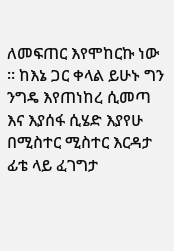ለመፍጠር እየሞከርኩ ነው ፡፡ ከእኔ ጋር ቀላል ይሁኑ ግን ንግዴ እየጠነከረ ሲመጣ እና እያሰፋ ሲሄድ እያየሁ በሚስተር ሚስተር እርዳታ ፊቴ ላይ ፈገግታ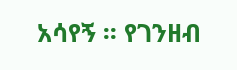አሳየኝ ፡፡ የገንዘብ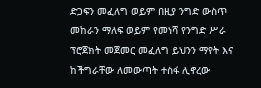ድጋፍን መፈለግ ወይም በዚያ ንግድ ውስጥ መከራን ማለፍ ወይም የመነሻ የንግድ ሥራ ፕሮጀክት መጀመር መፈለግ ይህንን ማየት እና ከችግራቸው ለመውጣት ተስፋ ሊኖረው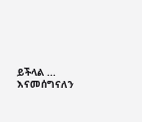ይችላል ... እናመሰግናለን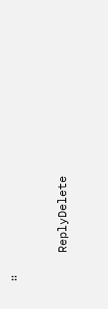፡፡

    ReplyDelete